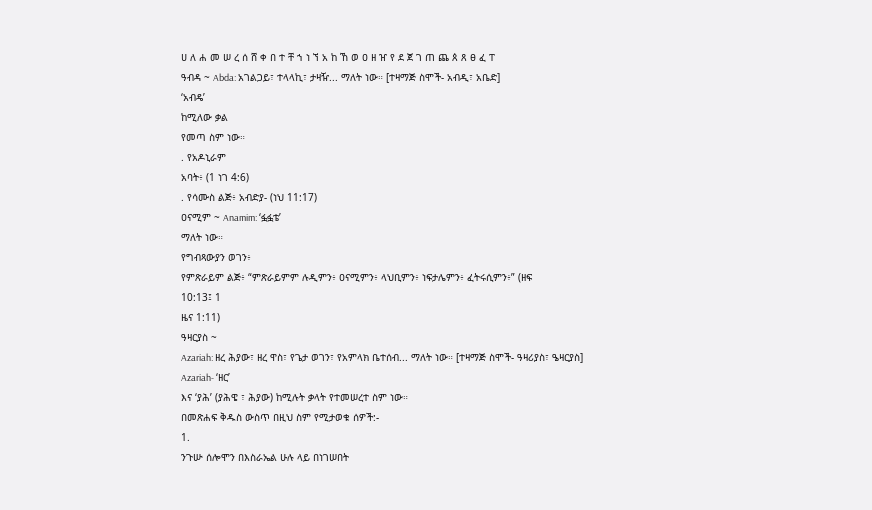ሀ ለ ሐ መ ሠ ረ ሰ ሸ ቀ በ ተ ቸ ኀ ነ ኘ አ ከ ኸ ወ ዐ ዘ ዠ የ ደ ጀ ገ ጠ ጨ ጰ ጸ ፀ ፈ ፐ
ዓብዳ ~ Abda: አገልጋይ፣ ተላላኪ፣ ታዛዥ... ማለት ነው። [ተዛማጅ ስሞች- አብዲ፣ አቤድ]
‘አብዴ’
ከሚለው ቃል
የመጣ ስም ነው።
. የአዶኒራም
አባት፥ (1 ነገ 4:6)
. የሳሙስ ልጅ፥ አብድያ- (ነህ 11:17)
ዐናሚም ~ Anamim: ‘ፏፏቴ’
ማለት ነው።
የግብጻውያን ወገን፥
የምጽራይም ልጅ፥ “ምጽራይምም ሉዲምን፥ ዐናሚምን፥ ላህቢምን፥ ነፍታሌምን፥ ፈትሩሲምን፥” (ዘፍ
10:13፤ 1
ዜና 1:11)
ዓዛርያስ ~
Azariah: ዘረ ሕያው፣ ዘረ ዋስ፣ የጌታ ወገን፣ የአምላክ ቤተሰብ... ማለት ነው። [ተዛማጅ ስሞች- ዓዛሪያስ፣ ዔዛርያስ]
Azariah- ‘ዘር’
እና ‘ያሕ’ (ያሕዌ ፣ ሕያው) ከሚሉት ቃላት የተመሠረተ ስም ነው።
በመጽሐፍ ቅዱስ ውስጥ በዚህ ስም የሚታወቁ ሰዎች:-
1.
ንጉሡ ሰሎሞን በእስራኤል ሁሉ ላይ በነገሠበት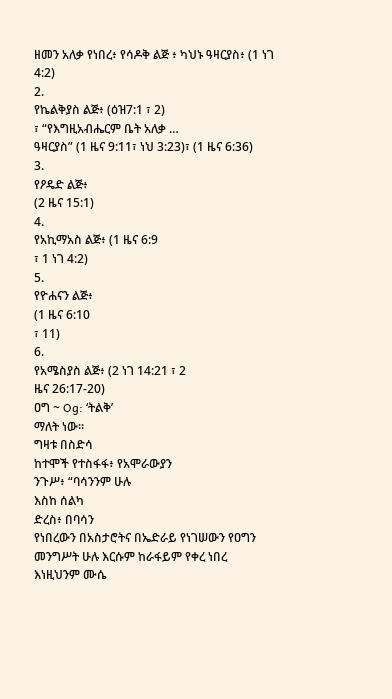ዘመን አለቃ የነበረ፥ የሳዶቅ ልጅ ፥ ካህኑ ዓዛርያስ፥ (1 ነገ 4:2)
2.
የኬልቅያስ ልጅ፥ (ዕዝ7:1 ፣ 2)
፣ “የእግዚአብሔርም ቤት አለቃ …
ዓዛርያስ” (1 ዜና 9:11፣ ነህ 3:23)፣ (1 ዜና 6:36)
3.
የዖዴድ ልጅ፥
(2 ዜና 15:1)
4.
የአኪማአስ ልጅ፥ (1 ዜና 6:9
፣ 1 ነገ 4:2)
5.
የዮሐናን ልጅ፥
(1 ዜና 6:10
፣ 11)
6.
የአሜስያስ ልጅ፥ (2 ነገ 14:21 ፣ 2
ዜና 26:17-20)
ዐግ ~ Og: ‘ትልቅ’
ማለት ነው።
ግዛቱ በስድሳ
ከተሞች የተስፋፋ፥ የአሞራውያን
ንጉሥ፥ “ባሳንንም ሁሉ
እስከ ሰልካ
ድረስ፥ በባሳን
የነበረውን በአስታሮትና በኤድራይ የነገሠውን የዐግን መንግሥት ሁሉ እርሱም ከራፋይም የቀረ ነበረ
እነዚህንም ሙሴ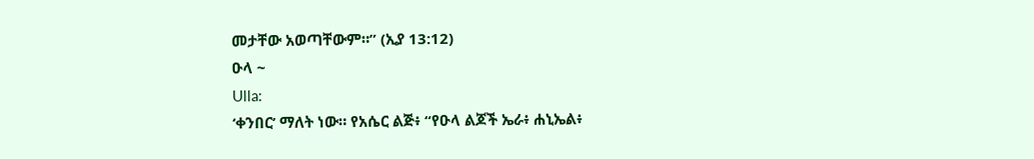መታቸው አወጣቸውም።” (ኢያ 13:12)
ዑላ ~
Ulla:
‘ቀንበር’ ማለት ነው። የአሴር ልጅ፥ “የዑላ ልጆች ኤራ፥ ሐኒኤል፥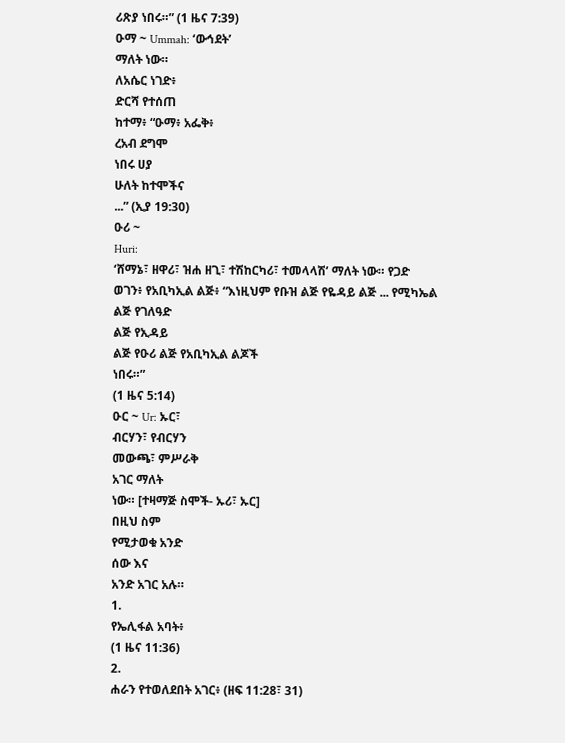ሪጽያ ነበሩ።” (1 ዜና 7:39)
ዑማ ~ Ummah: ‘ውኅደት’
ማለት ነው።
ለአሴር ነገድ፥
ድርሻ የተሰጠ
ከተማ፥ “ዑማ፥ አፌቅ፥
ረአብ ደግሞ
ነበሩ ሀያ
ሁለት ከተሞችና
...” (ኢያ 19:30)
ዑሪ ~
Huri:
‘ሸማኔ፣ ዘዋሪ፣ ዝሐ ዘጊ፣ ተሽከርካሪ፣ ተመላላሽ’ ማለት ነው። የጋድ ወገን፥ የአቢካኢል ልጅ፥ “እነዚህም የቡዝ ልጅ የዬዳይ ልጅ ... የሚካኤል ልጅ የገለዓድ
ልጅ የኢዳይ
ልጅ የዑሪ ልጅ የአቢካኢል ልጆች
ነበሩ።”
(1 ዜና 5:14)
ዑር ~ Ur: ኡር፣
ብርሃን፣ የብርሃን
መውጫ፣ ምሥራቅ
አገር ማለት
ነው። [ተዛማጅ ስሞች- ኡሪ፣ ኡር]
በዚህ ስም
የሚታወቁ አንድ
ሰው እና
አንድ አገር አሉ።
1.
የኤሊፋል አባት፥
(1 ዜና 11:36)
2.
ሐራን የተወለደበት አገር፥ (ዘፍ 11:28፣ 31)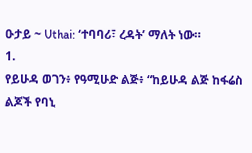ዑታይ ~ Uthai: ‘ተባባሪ፣ ረዳት’ ማለት ነው።
1.
የይሁዳ ወገን፥ የዓሚሁድ ልጅ፥ “ከይሁዳ ልጅ ከፋሬስ ልጆች የባኒ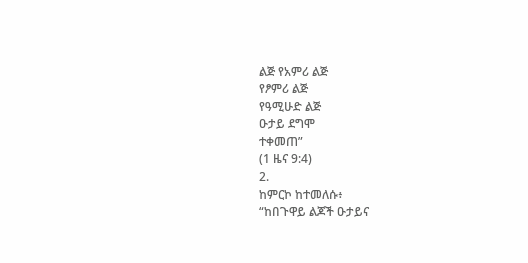ልጅ የአምሪ ልጅ
የፆምሪ ልጅ
የዓሚሁድ ልጅ
ዑታይ ደግሞ
ተቀመጠ”
(1 ዜና 9:4)
2.
ከምርኮ ከተመለሱ፥
“ከበጉዋይ ልጆች ዑታይና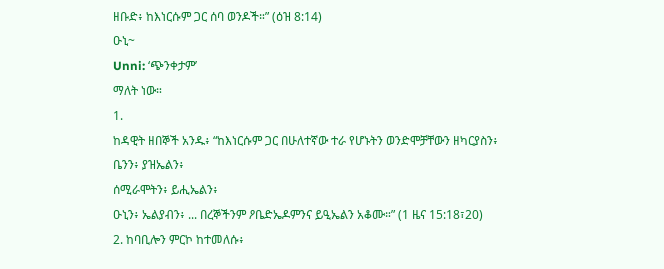ዘቡድ፥ ከእነርሱም ጋር ሰባ ወንዶች።” (ዕዝ 8:14)
ዑኒ~
Unni: ‘ጭንቀታም’
ማለት ነው።
1.
ከዳዊት ዘበኞች አንዱ፥ “ከእነርሱም ጋር በሁለተኛው ተራ የሆኑትን ወንድሞቻቸውን ዘካርያስን፥
ቤንን፥ ያዝኤልን፥
ሰሚራሞትን፥ ይሒኤልን፥
ዑኒን፥ ኤልያብን፥ ... በረኞችንም ዖቤድኤዶምንና ይዒኤልን አቆሙ።” (1 ዜና 15:18፣20)
2. ከባቢሎን ምርኮ ከተመለሱ፥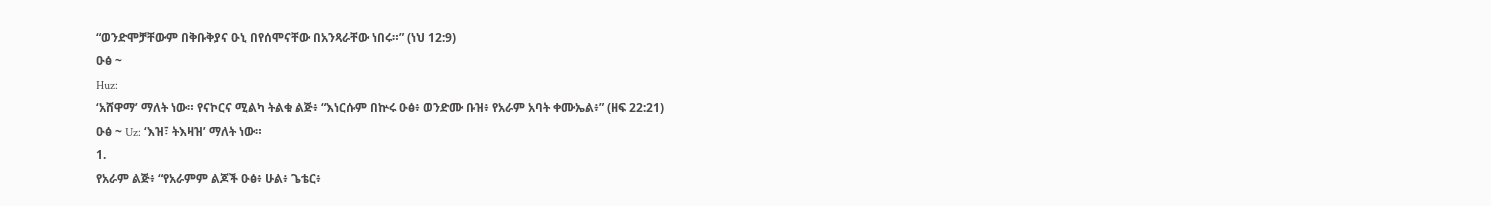“ወንድሞቻቸውም በቅቡቅያና ዑኒ በየሰሞናቸው በአንጻራቸው ነበሩ።” (ነህ 12:9)
ዑፅ ~
Huz:
‘አሸዋማ’ ማለት ነው። የናኮርና ሚልካ ትልቁ ልጅ፥ “እነርሱም በኵሩ ዑፅ፥ ወንድሙ ቡዝ፥ የአራም አባት ቀሙኤል፥” (ዘፍ 22:21)
ዑፅ ~ Uz: ‘እዝ፣ ትእዛዝ’ ማለት ነው።
1.
የአራም ልጅ፥ “የአራምም ልጆች ዑፅ፥ ሁል፥ ጌቴር፥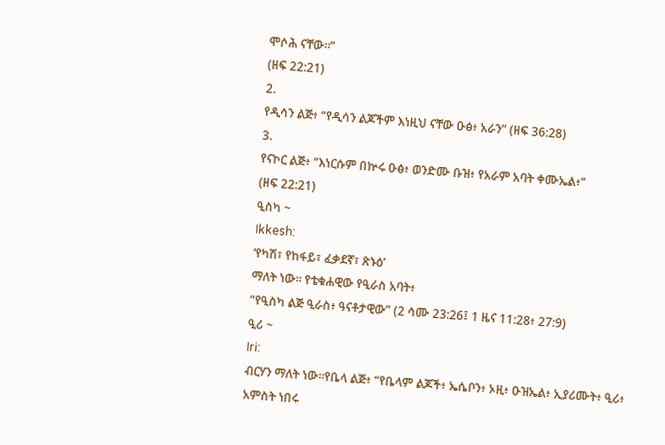ሞሶሕ ናቸው።”
(ዘፍ 22:21)
2.
የዲሳን ልጅ፥ “የዲሳን ልጆችም እነዚህ ናቸው ዑፅ፥ አራን” (ዘፍ 36:28)
3.
የናኮር ልጅ፥ “እነርሱም በኵሩ ዑፅ፥ ወንድሙ ቡዝ፥ የአራም አባት ቀሙኤል፥”
(ዘፍ 22:21)
ዒስካ ~
Ikkesh:
‘የካሽ፣ የከፋይ፣ ፈቃደኛ፣ ጽኑዕ’
ማለት ነው። የቴቁሐዊው የዒራስ አባት፥
“የዒስካ ልጅ ዒራስ፥ ዓናቶታዊው” (2 ሳሙ 23:26፤ 1 ዜና 11:28፥ 27:9)
ዒሪ ~
Iri:
ብርሃን ማለት ነው።የቤላ ልጅ፥ “የቤላም ልጆች፥ ኤሴቦን፥ ኦዚ፥ ዑዝኤል፥ ኢያሪሙት፥ ዒሪ፥
አምስት ነበሩ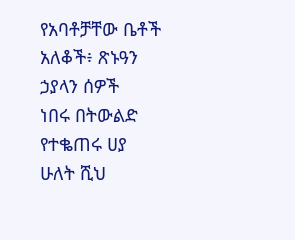የአባቶቻቸው ቤቶች
አለቆች፥ ጽኑዓን
ኃያላን ሰዎች
ነበሩ በትውልድ
የተቈጠሩ ሀያ
ሁለት ሺህ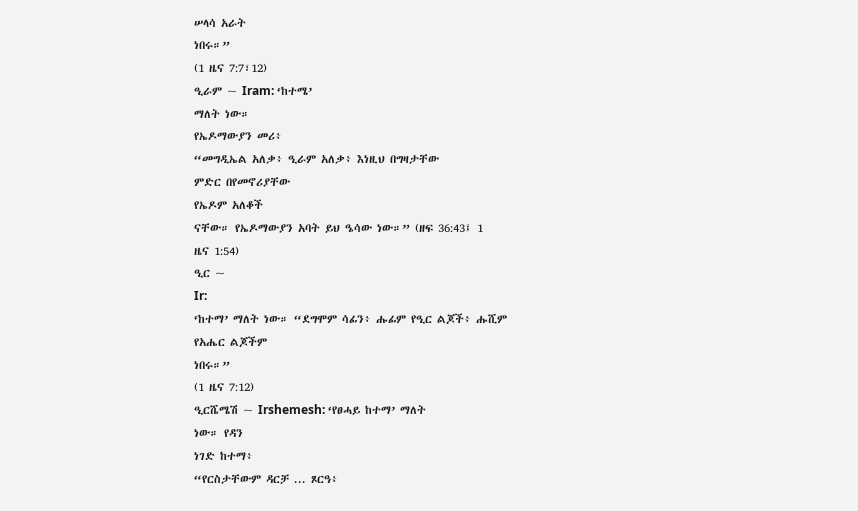ሠላሳ አራት
ነበሩ።”
(1 ዜና 7:7፣12)
ዒራም ~ Iram: ‘ከተሜ’
ማለት ነው።
የኤዶማውያን መሪ፥
“መግዲኤል አለቃ፥ ዒራም አለቃ፥ እነዚህ በግዛታቸው
ምድር በየመኖሪያቸው
የኤዶም አለቆች
ናቸው። የኤዶማውያን አባት ይህ ዔሳው ነው።” (ዘፍ 36:43፤ 1
ዜና 1:54)
ዒር ~
Ir:
‘ከተማ’ ማለት ነው። “ደግሞም ሳፊን፥ ሑፊም የዒር ልጆች፥ ሑሺም
የአሔር ልጆችም
ነበሩ።”
(1 ዜና 7:12)
ዒርሼሜሽ ~ Irshemesh: ‘የፀሓይ ከተማ’ ማለት
ነው። የዳን
ነገድ ከተማ፥
“የርስታቸውም ዳርቻ ... ጾርዓ፥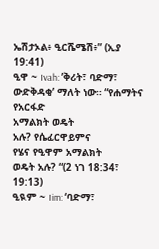ኤሽታኦል፥ ዒርሼሜሽ፥” (ኢያ
19:41)
ዒዋ ~ Ivah: ’ቅሪት፣ ባድማ፣ ውድቅዳቂ’ ማለት ነው። “የሐማትና የአርፋድ
አማልክት ወዴት
አሉ? የሴፈርዋይምና
የሄና የዒዋም አማልክት
ወዴት አሉ? “(2 ነገ 18:34፣ 19:13)
ዒዪም ~ Iim: ‘ባድማ፣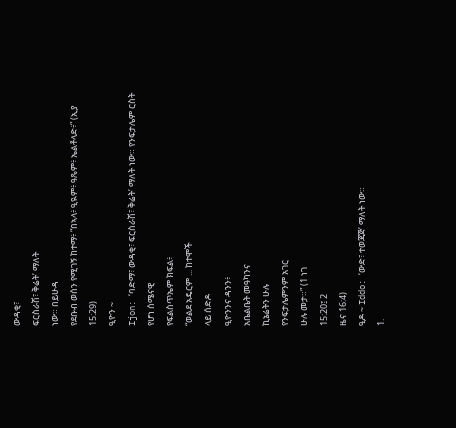ውዳቂ፣
ፍርስራሽ፣ ቅሬት’ ማለት
ነው። በይሁዳ
የደቡብ ወሰን የሚገኝ ከተማ፥ “በኣላ፥ ዒዪም፥ ዓጼም፥ ኤልቶላድ፥” (ኢያ 15:29)
ዒዮን ~
Ijon: ‘ባድማ፣ ውዳቂ፣ ፍርስራሽ፣ ቅሬት’ ማለት ነው። የንፍታሌም ርስት
የሆነ ሰሜናዊ
የፍልስጥኤም ክፍል፥
“ወልደ አዴርም ... ከተሞች
ላይ ሰድዶ
ዒዮንንና ዳንን፥
አቤልቤት መዓካንና
ኪኔሬትን ሁሉ
የንፍታሌምንም አገር
ሁሉ መታ።” (1 ነገ
15:20፤ 2
ዜና 16:4)
ዒዶ ~ Iddo: ‘ውድ፣ ተወጃጅ’ ማለት ነው።
1.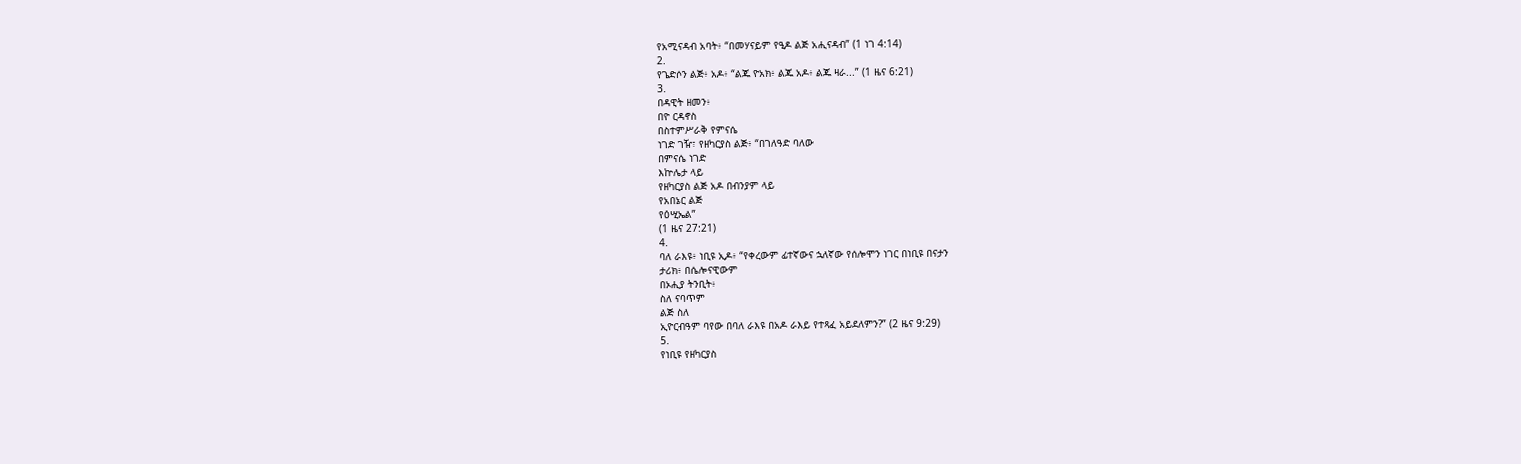የአሚናዳብ አባት፥ “በመሃናይም የዒዶ ልጅ አሒናዳብ” (1 ነገ 4:14)
2.
የጌድሶን ልጅ፥ አዶ፥ “ልጁ ዮአክ፥ ልጁ አዶ፥ ልጁ ዛራ...” (1 ዜና 6:21)
3.
በዳዊት ዘመን፥
በዮ ርዳኖስ
በስተምሥራቅ የምናሴ
ነገድ ገዥ፣ የዘካርያስ ልጅ፥ “በገለዓድ ባለው
በምናሴ ነገድ
እኵሌታ ላይ
የዘካርያስ ልጅ አዶ በብንያም ላይ
የአበኔር ልጅ
የዕሢኤል”
(1 ዜና 27:21)
4.
ባለ ራእዩ፥ ነቢዩ ኢዶ፥ “የቀረውም ፊተኛውና ኋለኛው የሰሎሞን ነገር በነቢዩ በናታን
ታሪክ፥ በሴሎናዊውም
በኦሒያ ትንቢት፥
ስለ ናባጥም
ልጅ ስለ
ኢዮርብዓም ባየው በባለ ራእዩ በአዶ ራእይ የተጻፈ አይደለምን?” (2 ዜና 9:29)
5.
የነቢዩ የዘካርያስ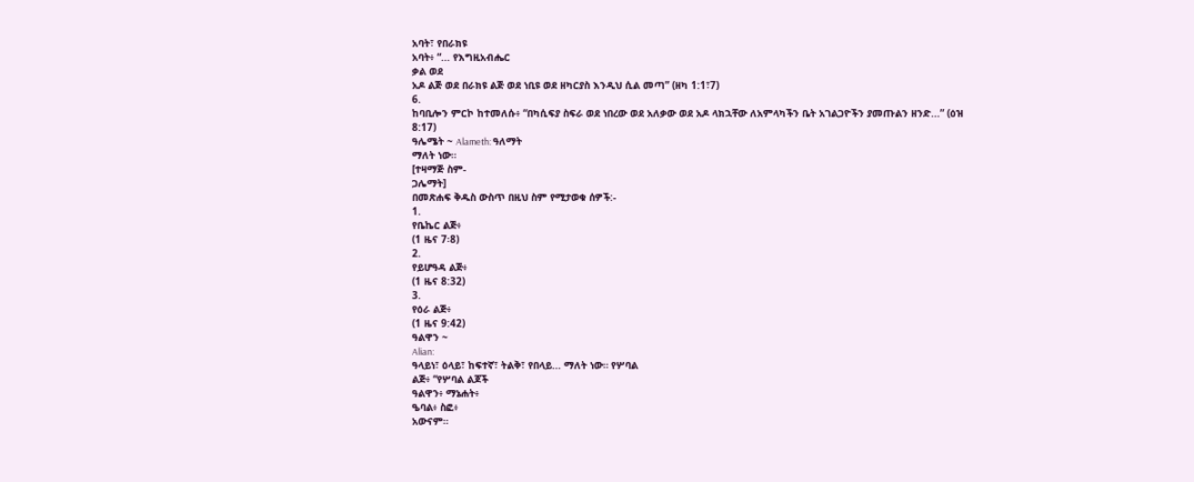አባት፣ የበራክዩ
አባት፥ “... የእግዚአብሔር
ቃል ወደ
አዶ ልጅ ወደ በራክዩ ልጅ ወደ ነቢዩ ወደ ዘካርያስ እንዲህ ሲል መጣ” (ዘካ 1:1፣7)
6.
ከባቢሎን ምርኮ ከተመለሱ፥ “በካሲፍያ ስፍራ ወደ ነበረው ወደ አለቃው ወደ አዶ ላክኋቸው ለአምላካችን ቤት አገልጋዮችን ያመጡልን ዘንድ...” (ዕዝ 8:17)
ዓሌሜት ~ Alameth: ዓለማት
ማለት ነው።
[ተዛማጅ ስም-
ጋሌማት]
በመጽሐፍ ቅዱስ ውስጥ በዚህ ስም የሚታወቁ ሰዎች:-
1.
የቤኬር ልጅ፥
(1 ዜና 7፡8)
2.
የይሆዓዳ ልጅ፥
(1 ዜና 8:32)
3.
የዕራ ልጅ፥
(1 ዜና 9:42)
ዓልዋን ~
Alian:
ዓላይነ፣ ዕላይ፣ ከፍተኛ፣ ትልቅ፣ የበላይ... ማለት ነው። የሦባል
ልጅ፥ “የሦባል ልጆች
ዓልዋን፥ ማኔሐት፥
ዔባል፥ ስፎ፥
አውናም።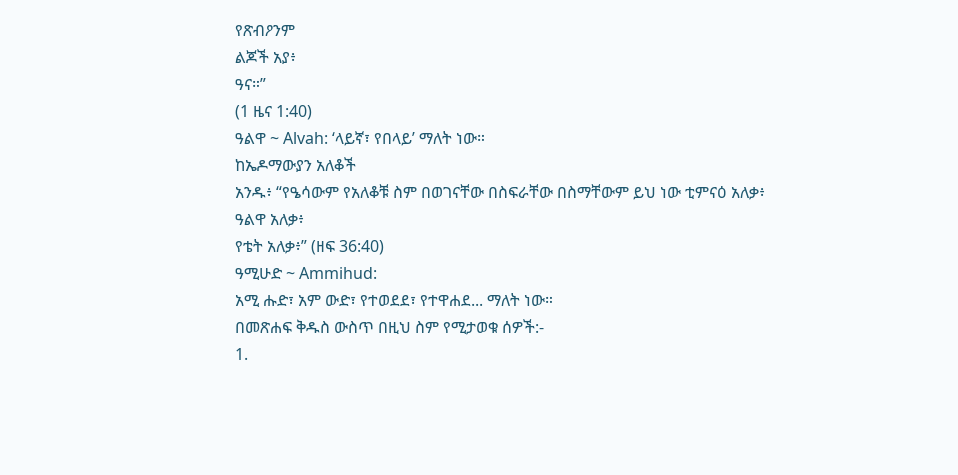የጽብዖንም
ልጆች አያ፥
ዓና።”
(1 ዜና 1:40)
ዓልዋ ~ Alvah: ‘ላይኛ፣ የበላይ’ ማለት ነው።
ከኤዶማውያን አለቆች
አንዱ፥ “የዔሳውም የአለቆቹ ስም በወገናቸው በስፍራቸው በስማቸውም ይህ ነው ቲምናዕ አለቃ፥
ዓልዋ አለቃ፥
የቴት አለቃ፥” (ዘፍ 36:40)
ዓሚሁድ ~ Ammihud:
አሚ ሑድ፣ አም ውድ፣ የተወደደ፣ የተዋሐደ... ማለት ነው።
በመጽሐፍ ቅዱስ ውስጥ በዚህ ስም የሚታወቁ ሰዎች:-
1.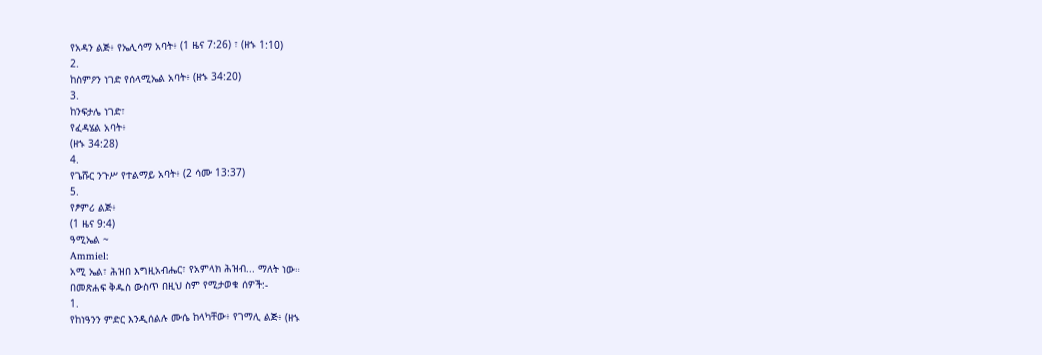የአዳን ልጅ፥ የኤሊሳማ አባት፥ (1 ዜና 7:26) ፣ (ዘኁ 1:10)
2.
ከስምዖን ነገድ የሰላሚኤል አባት፥ (ዘኁ 34:20)
3.
ከንፍታሌ ነገድ፣
የፈዳሄል አባት፥
(ዘኁ 34:28)
4.
የጌሹር ንጉሥ የተልማይ አባት፥ (2 ሳሙ 13:37)
5.
የፆምሪ ልጅ፥
(1 ዜና 9:4)
ዓሚኤል ~
Ammiel:
አሚ ኤል፣ ሕዝበ እግዚአብሔር፣ የአምላክ ሕዝብ... ማለት ነው።
በመጽሐፍ ቅዱስ ውስጥ በዚህ ስም የሚታወቁ ሰዎች:-
1.
የከነዓንን ምድር እንዲሰልሉ ሙሴ ከላካቸው፥ የገማሊ ልጅ፥ (ዘኁ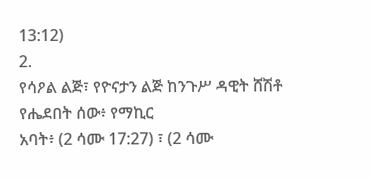13:12)
2.
የሳዖል ልጅ፣ የዮናታን ልጅ ከንጉሥ ዳዊት ሸሽቶ የሔደበት ሰው፥ የማኪር
አባት፥ (2 ሳሙ 17:27) ፣ (2 ሳሙ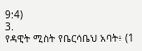9:4)
3.
የዳዊት ሚስት የቤርሳቤህ አባት፥ (1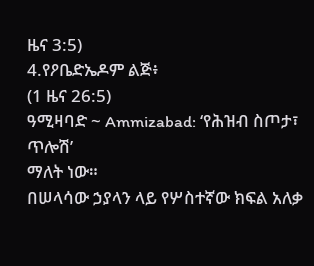ዜና 3:5)
4.የዖቤድኤዶም ልጅ፥
(1 ዜና 26:5)
ዓሚዛባድ ~ Ammizabad: ‘የሕዝብ ስጦታ፣
ጥሎሽ’
ማለት ነው።
በሠላሳው ኃያላን ላይ የሦስተኛው ክፍል አለቃ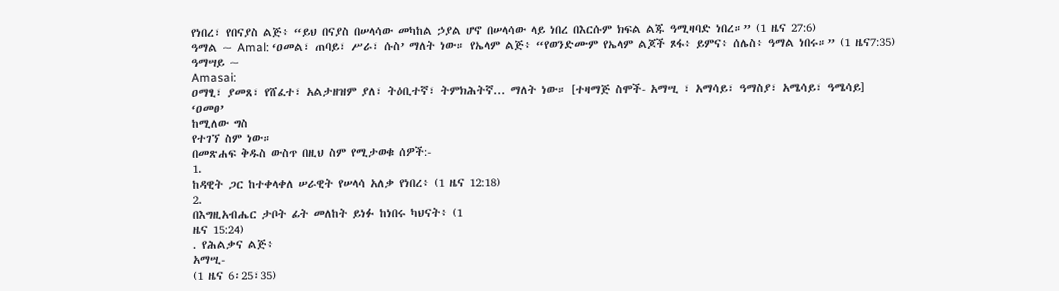የነበረ፣ የበናያስ ልጅ፥ “ይህ በናያስ በሠላሳው መካከል ኃያል ሆኖ በሠላሳው ላይ ነበረ በእርሱም ክፍል ልጁ ዓሚዛባድ ነበረ።” (1 ዜና 27:6)
ዓማል ~ Amal: ‘ዐመል፣ ጠባይ፣ ሥራ፣ ሱስ’ ማለት ነው። የኤላም ልጅ፥ “የወንድሙም የኤላም ልጆች ጾፋ፥ ይምና፥ ሰሌስ፥ ዓማል ነበሩ።” (1 ዜና7:35)
ዓማሣይ ~
Amasai:
ዐማፂ፣ ያመጸ፣ የሸፈተ፣ አልታዘዝም ያለ፣ ትዕቢተኛ፣ ትምክሕትኛ... ማለት ነው። [ተዛማጅ ስሞች- አማሢ ፣ አማሳይ፣ ዓማስያ፣ አሜሳይ፣ ዓሜሳይ]
‘ዐመፀ’
ከሚለው ግስ
የተገኘ ስም ነው።
በመጽሐፍ ቅዱስ ውስጥ በዚህ ስም የሚታወቁ ሰዎች:-
1.
ከዳዊት ጋር ከተቀላቀለ ሠራዊት የሠላሳ አለቃ የነበረ፥ (1 ዜና 12:18)
2.
በእግዚአብሔር ታቦት ፊት መለከት ይነፉ ከነበሩ ካህናት፥ (1
ዜና 15:24)
. የሕልቃና ልጅ፥
አማሢ-
(1 ዜና 6፡25፣35)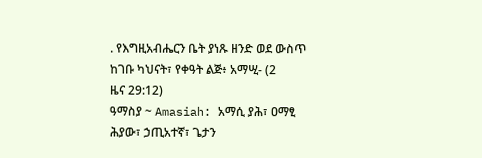. የእግዚአብሔርን ቤት ያነጹ ዘንድ ወደ ውስጥ ከገቡ ካህናት፣ የቀዓት ልጅ፥ አማሢ- (2
ዜና 29:12)
ዓማስያ ~ Amasiah: አማሲ ያሕ፣ ዐማፂ ሕያው፣ ኃጢአተኛ፣ ጌታን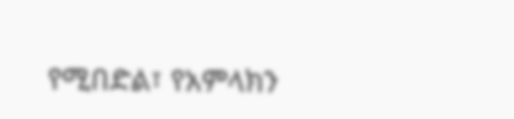የሚበድል፣ የአምላክን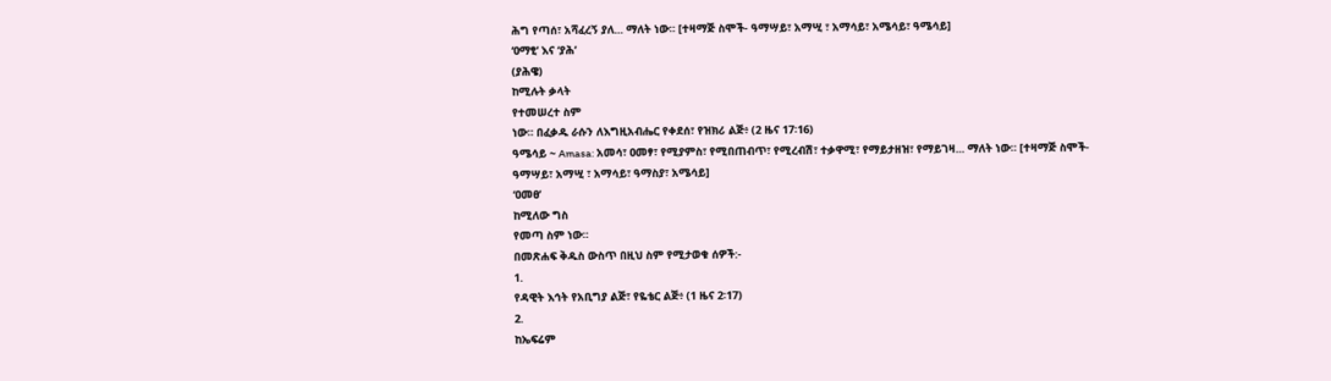ሕግ የጣሰ፣ አሻፈረኝ ያለ... ማለት ነው። [ተዛማጅ ስሞች- ዓማሣይ፣ አማሢ ፣ አማሳይ፣ አሜሳይ፣ ዓሜሳይ]
‘ዐማፂ’ እና ‘ያሕ’
(ያሕዌ)
ከሚሉት ቃላት
የተመሠረተ ስም
ነው። በፈቃዱ ራሱን ለእግዚአብሔር የቀደሰ፣ የዝክሪ ልጅ፥ (2 ዜና 17፡16)
ዓሜሳይ ~ Amasa: አመሳ፣ ዐመፃ፣ የሚያምስ፣ የሚበጠብጥ፣ የሚረብሽ፣ ተቃዋሚ፣ የማይታዘዝ፣ የማይገዛ... ማለት ነው። [ተዛማጅ ስሞች-
ዓማሣይ፣ አማሢ ፣ አማሳይ፣ ዓማስያ፣ አሜሳይ]
‘ዐመፀ’
ከሚለው ግስ
የመጣ ስም ነው።
በመጽሐፍ ቅዱስ ውስጥ በዚህ ስም የሚታወቁ ሰዎች:-
1.
የዳዊት እኅት የአቢግያ ልጅ፣ የዬቴር ልጅ፥ (1 ዜና 2፡17)
2.
ከኤፍሬም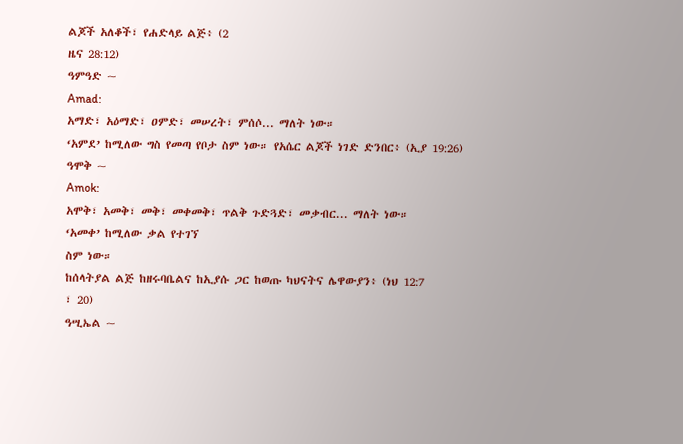ልጆች አለቆች፣ የሐድላይ ልጅ፥ (2
ዜና 28:12)
ዓምዓድ ~
Amad:
አማድ፣ አዕማድ፣ ዐምድ፣ መሠረት፣ ምሰሶ... ማለት ነው።
‘አምደ’ ከሚለው ግስ የመጣ የቦታ ስም ነው። የአሴር ልጆች ነገድ ድንበር፥ (ኢያ 19:26)
ዓሞቅ ~
Amok:
አሞቅ፣ አመቅ፣ መቅ፣ መቀመቅ፣ ጥልቅ ጉድጓድ፣ መቃብር... ማለት ነው።
‘አመቀ’ ከሚለው ቃል የተገኘ
ስም ነው።
ከሰላትያል ልጅ ከዘሩባቤልና ከኢያሱ ጋር ከወጡ ካህናትና ሌዋውያን፥ (ነህ 12:7
፣ 20)
ዓሢኤል ~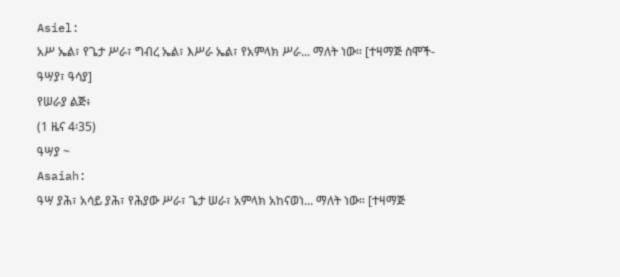Asiel:
አሥ ኤል፣ የጌታ ሥራ፣ ግብረ ኤል፣ እሥራ ኤል፣ የአምላክ ሥራ... ማለት ነው። [ተዛማጅ ስሞች-
ዓሣያ፣ ዓሳያ]
የሠራያ ልጅ፥
(1 ዜና 4፡35)
ዓሣያ ~
Asaiah:
ዓሣ ያሕ፣ አሳይ ያሕ፣ የሕያው ሥራ፣ ጌታ ሠራ፣ አምላክ አከናወነ... ማለት ነው። [ተዛማጅ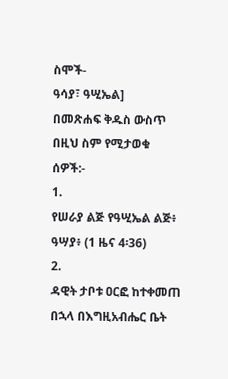ስሞች-
ዓሳያ፣ ዓሢኤል]
በመጽሐፍ ቅዱስ ውስጥ በዚህ ስም የሚታወቁ ሰዎች:-
1.
የሠራያ ልጅ የዓሢኤል ልጅ፥ ዓሣያ፥ (1 ዜና 4፡36)
2.
ዳዊት ታቦቱ ዐርፎ ከተቀመጠ በኋላ በእግዚአብሔር ቤት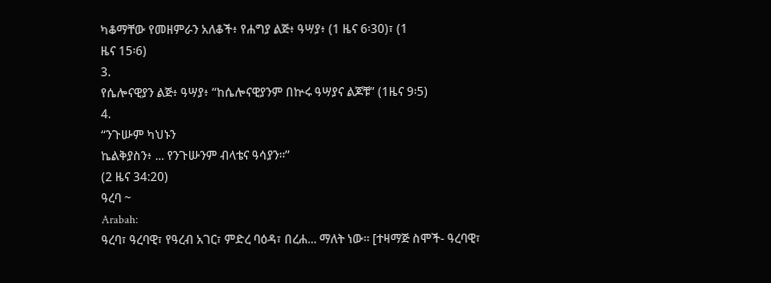ካቆማቸው የመዘምራን አለቆች፥ የሐግያ ልጅ፥ ዓሣያ፥ (1 ዜና 6፡30)፣ (1
ዜና 15፡6)
3.
የሴሎናዊያን ልጅ፥ ዓሣያ፥ “ከሴሎናዊያንም በኵሩ ዓሣያና ልጆቹ” (1ዜና 9፡5)
4.
“ንጉሡም ካህኑን
ኬልቅያስን፥ ... የንጉሡንም ብላቴና ዓሳያን።”
(2 ዜና 34:20)
ዓረባ ~
Arabah:
ዓረባ፣ ዓረባዊ፣ የዓረብ አገር፣ ምድረ ባዕዳ፣ በረሐ... ማለት ነው። [ተዛማጅ ስሞች- ዓረባዊ፣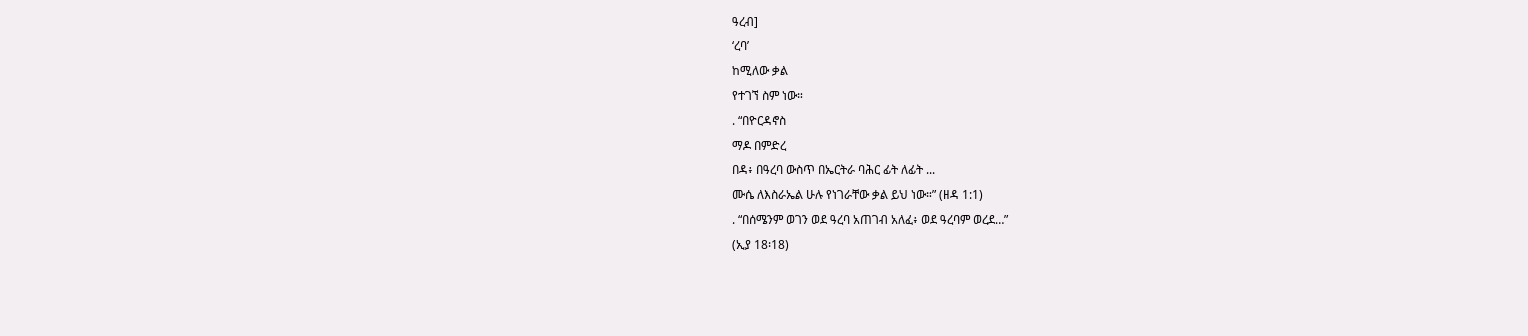ዓረብ]
‘ረባ’
ከሚለው ቃል
የተገኘ ስም ነው።
. “በዮርዳኖስ
ማዶ በምድረ
በዳ፥ በዓረባ ውስጥ በኤርትራ ባሕር ፊት ለፊት ...
ሙሴ ለእስራኤል ሁሉ የነገራቸው ቃል ይህ ነው።” (ዘዳ 1:1)
. “በሰሜንም ወገን ወደ ዓረባ አጠገብ አለፈ፥ ወደ ዓረባም ወረደ…”
(ኢያ 18፡18)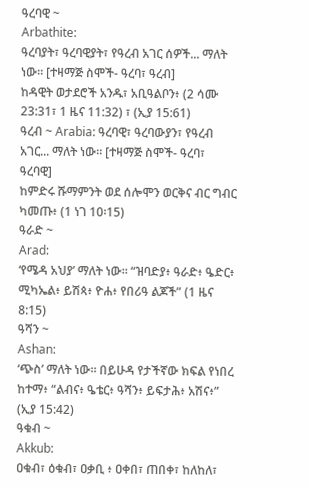ዓረባዊ ~
Arbathite:
ዓረባያት፣ ዓረባዊያት፣ የዓረብ አገር ሰዎች... ማለት ነው። [ተዛማጅ ስሞች- ዓረባ፣ ዓረብ]
ከዳዊት ወታደሮች አንዱ፣ አቢዓልቦን፥ (2 ሳሙ 23:31፣ 1 ዜና 11:32) ፣ (ኢያ 15:61)
ዓረብ ~ Arabia: ዓረባዊ፣ ዓረባውያን፣ የዓረብ አገር... ማለት ነው። [ተዛማጅ ስሞች- ዓረባ፣ ዓረባዊ]
ከምድሩ ሹማምንት ወደ ሰሎሞን ወርቅና ብር ግብር ካመጡ፥ (1 ነገ 10፡15)
ዓራድ ~
Arad:
‘የሜዳ አህያ’ ማለት ነው። “ዝባድያ፥ ዓራድ፥ ዔድር፥ ሚካኤል፥ ይሽጳ፥ ዮሐ፥ የበሪዓ ልጆች” (1 ዜና 8:15)
ዓሻን ~
Ashan:
‘ጭስ’ ማለት ነው። በይሁዳ የታችኛው ክፍል የነበረ ከተማ፥ “ልብና፥ ዔቴር፥ ዓሻን፥ ይፍታሕ፥ አሽና፥” (ኢያ 15:42)
ዓቁብ ~
Akkub:
ዐቁብ፣ ዕቁብ፣ ዐቃቢ ፥ ዐቀበ፣ ጠበቀ፣ ከለከለ፣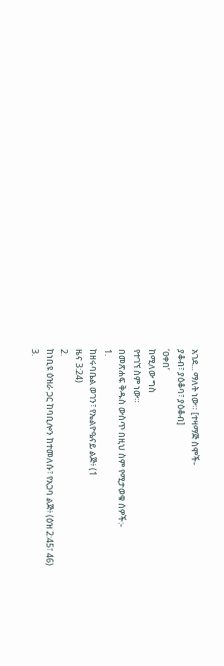አገደ... ማለት ነው። [ተዛማጅ ስሞች-
ያቆብ፣ ያዕቆባ፣ ያዕቆብ]
‘ዐቀበ’
ከሚለው ግስ
የተገኘ ስም ነው።
በመጽሐፍ ቅዱስ ውስጥ በዚህ ስም የሚታወቁ ሰዎች:-
1.
ከዘሩባቤል ወገን፣ የኤልዮዔናይ ልጅ፥ (1
ዜና 3:24)
2.
ከነቢዩ ዕዝራ ጋር ከባቢሎን ከተመለሱ፣ የአጋባ ልጅ፥ (ዕዝ 2:45፣ 46)
3.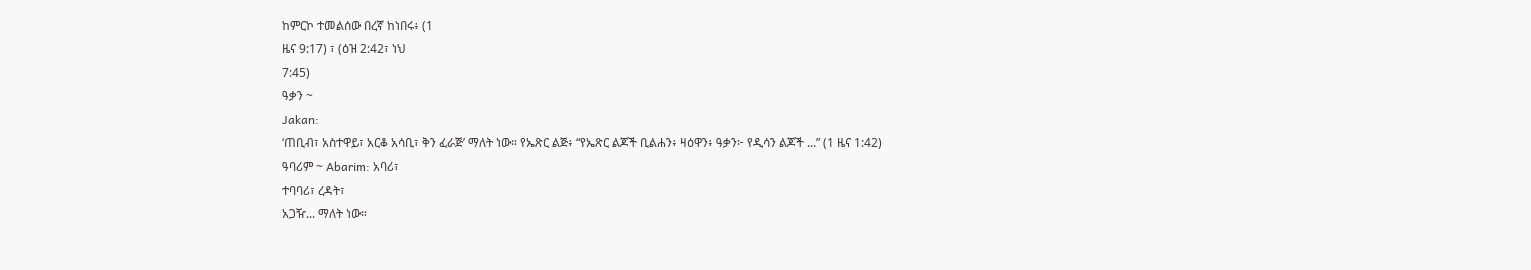ከምርኮ ተመልሰው በረኛ ከነበሩ፥ (1
ዜና 9:17) ፣ (ዕዝ 2:42፣ ነህ
7:45)
ዓቃን ~
Jakan:
‘ጠቢብ፣ አስተዋይ፣ አርቆ አሳቢ፣ ቅን ፈራጅ’ ማለት ነው። የኤጽር ልጅ፥ “የኤጽር ልጆች ቢልሐን፥ ዛዕዋን፥ ዓቃን፦ የዲሳን ልጆች ...” (1 ዜና 1:42)
ዓባሪም ~ Abarim: አባሪ፣
ተባባሪ፣ ረዳት፣
አጋዥ... ማለት ነው።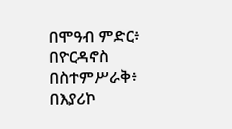በሞዓብ ምድር፥
በዮርዳኖስ በስተምሥራቅ፥
በእያሪኮ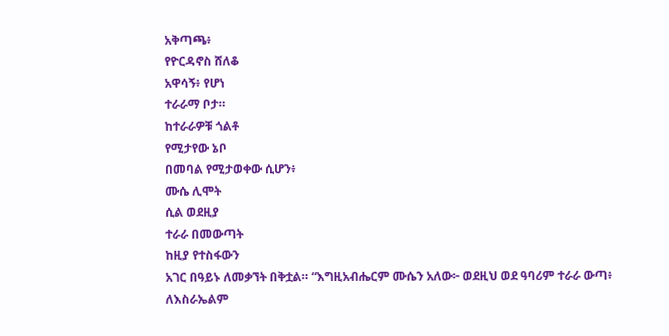አቅጣጫ፥
የዮርዳኖስ ሸለቆ
አዋሳኝ፥ የሆነ
ተራራማ ቦታ።
ከተራራዎቹ ጎልቶ
የሚታየው ኔቦ
በመባል የሚታወቀው ሲሆን፥
ሙሴ ሊሞት
ሲል ወደዚያ
ተራራ በመውጣት
ከዚያ የተስፋውን
አገር በዓይኑ ለመቃኘት በቅቷል። “እግዚአብሔርም ሙሴን አለው፦ ወደዚህ ወደ ዓባሪም ተራራ ውጣ፥ ለእስራኤልም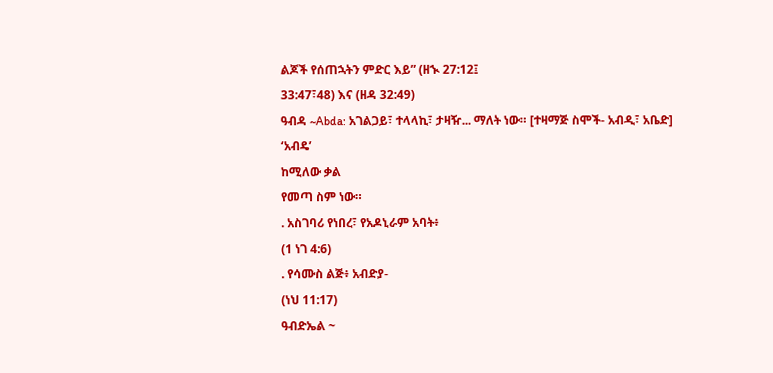ልጆች የሰጠኋትን ምድር እይ” (ዘኊ 27:12፤
33:47፣48) እና (ዘዳ 32:49)
ዓብዳ ~Abda: አገልጋይ፣ ተላላኪ፣ ታዛዥ... ማለት ነው። [ተዛማጅ ስሞች- አብዲ፣ አቤድ]
‘አብዴ’
ከሚለው ቃል
የመጣ ስም ነው።
. አስገባሪ የነበረ፣ የአዶኒራም አባት፥
(1 ነገ 4:6)
. የሳሙስ ልጅ፥ አብድያ-
(ነህ 11:17)
ዓብድኤል ~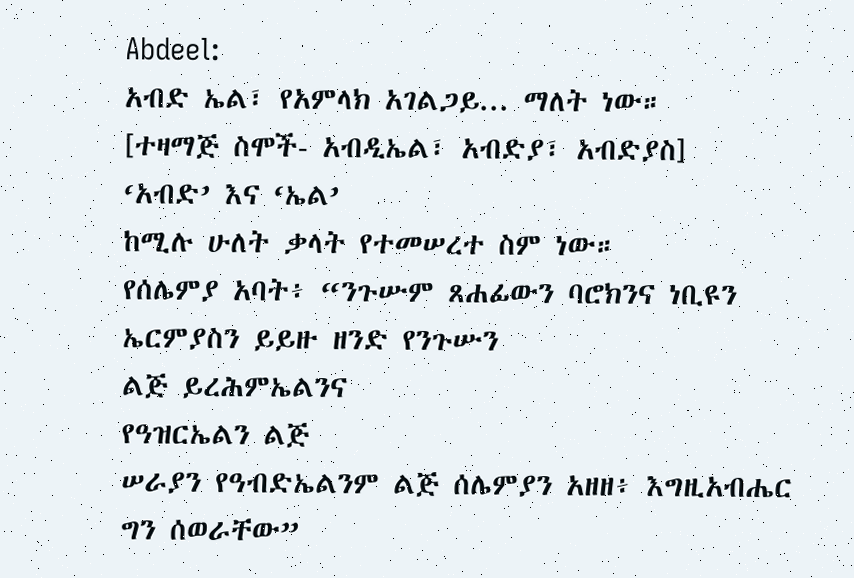Abdeel:
አብድ ኤል፣ የአምላክ አገልጋይ... ማለት ነው።
[ተዛማጅ ስሞች- አብዲኤል፣ አብድያ፣ አብድያስ]
‘አብድ’ እና ‘ኤል’
ከሚሉ ሁለት ቃላት የተመሠረተ ስም ነው።
የሰሌምያ አባት፥ “ንጉሡም ጸሐፊውን ባሮክንና ነቢዩን ኤርምያስን ይይዙ ዘንድ የንጉሡን
ልጅ ይረሕምኤልንና
የዓዝርኤልን ልጅ
ሠራያን የዓብድኤልንም ልጅ ሰሌምያን አዘዘ፥ እግዚአብሔር ግን ሰወራቸው”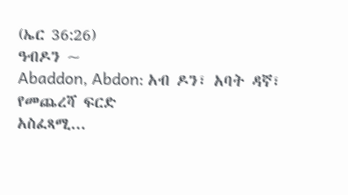(ኤር 36:26)
ዓብዶን ~
Abaddon, Abdon: አብ ዶን፣ አባት ዳኛ፣
የመጨረሻ ፍርድ
አስፈጻሚ...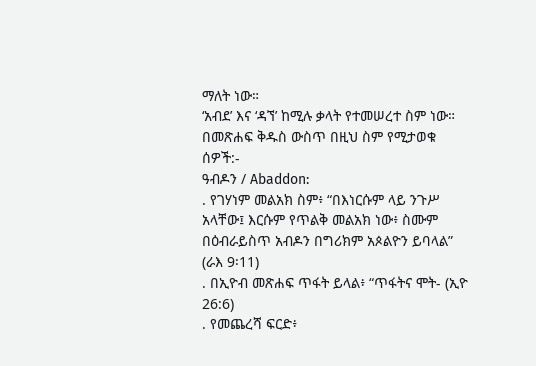ማለት ነው።
‘አብደ’ እና ‘ዳኘ’ ከሚሉ ቃላት የተመሠረተ ስም ነው።
በመጽሐፍ ቅዱስ ውስጥ በዚህ ስም የሚታወቁ ሰዎች:-
ዓብዶን / Abaddon:
. የገሃነም መልአክ ስም፥ “በእነርሱም ላይ ንጉሥ አላቸው፤ እርሱም የጥልቅ መልአክ ነው፥ ስሙም በዕብራይስጥ አብዶን በግሪክም አጶልዮን ይባላል”
(ራእ 9፡11)
. በኢዮብ መጽሐፍ ጥፋት ይላል፥ “ጥፋትና ሞት- (ኢዮ 26:6)
. የመጨረሻ ፍርድ፥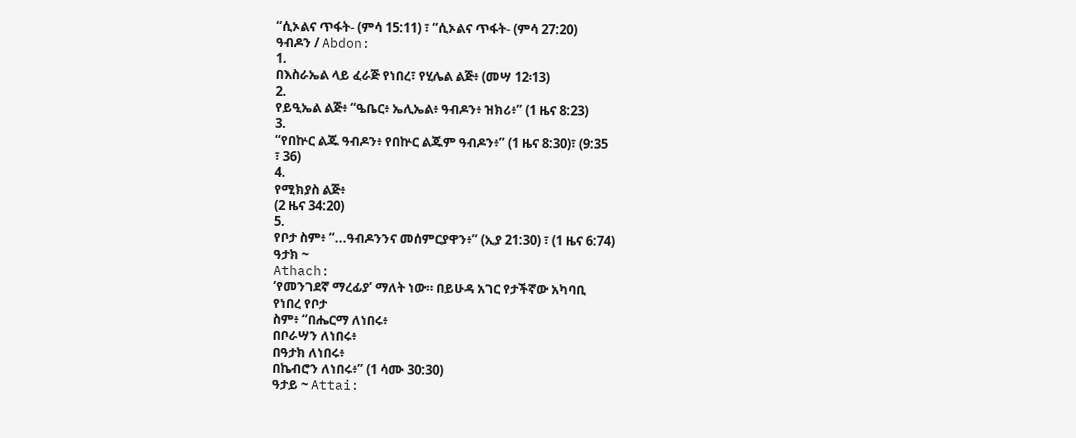“ሲኦልና ጥፋት- (ምሳ 15:11) ፣ “ሲኦልና ጥፋት- (ምሳ 27:20)
ዓብዶን / Abdon:
1.
በእስራኤል ላይ ፈራጅ የነበረ፣ የሂሌል ልጅ፥ (መሣ 12፡13)
2.
የይዒኤል ልጅ፥ “ዔቤር፥ ኤሊኤል፥ ዓብዶን፥ ዝክሪ፥” (1 ዜና 8:23)
3.
“የበኵር ልጁ ዓብዶን፥ የበኵር ልጁም ዓብዶን፥” (1 ዜና 8:30)፣ (9:35
፣ 36)
4.
የሚክያስ ልጅ፥
(2 ዜና 34:20)
5.
የቦታ ስም፥ “...ዓብዶንንና መሰምርያዋን፥” (ኢያ 21:30) ፣ (1 ዜና 6:74)
ዓታክ ~
Athach:
‘የመንገደኛ ማረፊያ’ ማለት ነው። በይሁዳ አገር የታችኛው አካባቢ
የነበረ የቦታ
ስም፥ “በሔርማ ለነበሩ፥
በቦራሣን ለነበሩ፥
በዓታክ ለነበሩ፥
በኬብሮን ለነበሩ፥” (1 ሳሙ 30:30)
ዓታይ ~ Attai: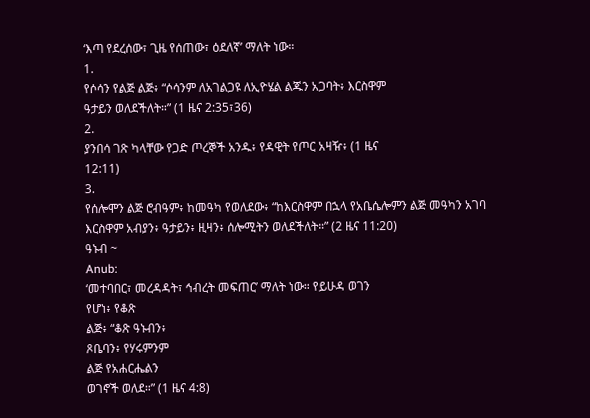‘እጣ የደረሰው፣ ጊዜ የሰጠው፣ ዕደለኛ’ ማለት ነው።
1.
የሶሳን የልጅ ልጅ፥ “ሶሳንም ለአገልጋዩ ለኢዮሄል ልጁን አጋባት፥ እርስዋም
ዓታይን ወለደችለት።” (1 ዜና 2:35፣36)
2.
ያንበሳ ገጽ ካላቸው የጋድ ጦረኞች አንዱ፥ የዳዊት የጦር አዛዥ፥ (1 ዜና
12:11)
3.
የሰሎሞን ልጅ ሮብዓም፥ ከመዓካ የወለደው፥ “ከእርስዋም በኋላ የአቤሴሎምን ልጅ መዓካን አገባ እርስዋም አብያን፥ ዓታይን፥ ዚዛን፥ ሰሎሚትን ወለደችለት።” (2 ዜና 11:20)
ዓኑብ ~
Anub:
‘መተባበር፣ መረዳዳት፣ ኅብረት መፍጠር’ ማለት ነው። የይሁዳ ወገን
የሆነ፥ የቆጽ
ልጅ፥ “ቆጽ ዓኑብን፥
ጾቤባን፥ የሃሩምንም
ልጅ የአሐርሔልን
ወገኖች ወለደ።” (1 ዜና 4:8)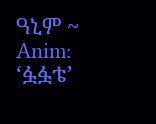ዓኒም ~
Anim:
‘ፏፏቴ’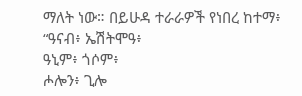ማለት ነው። በይሁዳ ተራራዎች የነበረ ከተማ፥ “ዓናብ፥ ኤሽትሞዓ፥
ዓኒም፥ ጎሶም፥
ሖሎን፥ ጊሎ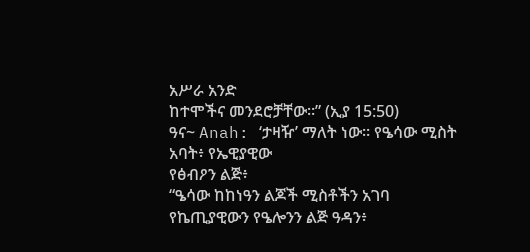አሥራ አንድ
ከተሞችና መንደሮቻቸው።” (ኢያ 15:50)
ዓና~ Anah: ‘ታዛዥ’ ማለት ነው። የዔሳው ሚስት
አባት፥ የኤዊያዊው
የፅብዖን ልጅ፥
“ዔሳው ከከነዓን ልጆች ሚስቶችን አገባ የኬጢያዊውን የዔሎንን ልጅ ዓዳን፥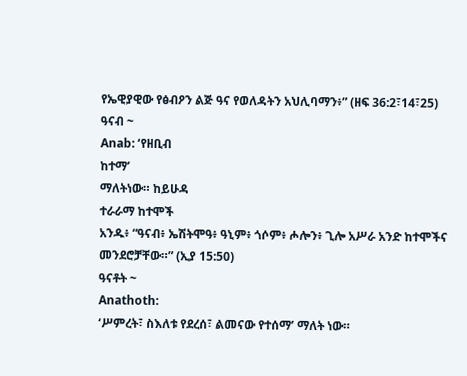የኤዊያዊው የፅብዖን ልጅ ዓና የወለዳትን አህሊባማን፥” (ዘፍ 36:2፣14፣25)
ዓናብ ~
Anab: ‘የዘቢብ
ከተማ’
ማለትነው። ከይሁዳ
ተራራማ ከተሞች
አንዱ፥ “ዓናብ፥ ኤሽትሞዓ፥ ዓኒም፥ ጎሶም፥ ሖሎን፥ ጊሎ አሥራ አንድ ከተሞችና መንደሮቻቸው።” (ኢያ 15:50)
ዓናቶት ~
Anathoth:
‘ሥምረት፣ ስእለቱ የደረሰ፣ ልመናው የተሰማ’ ማለት ነው።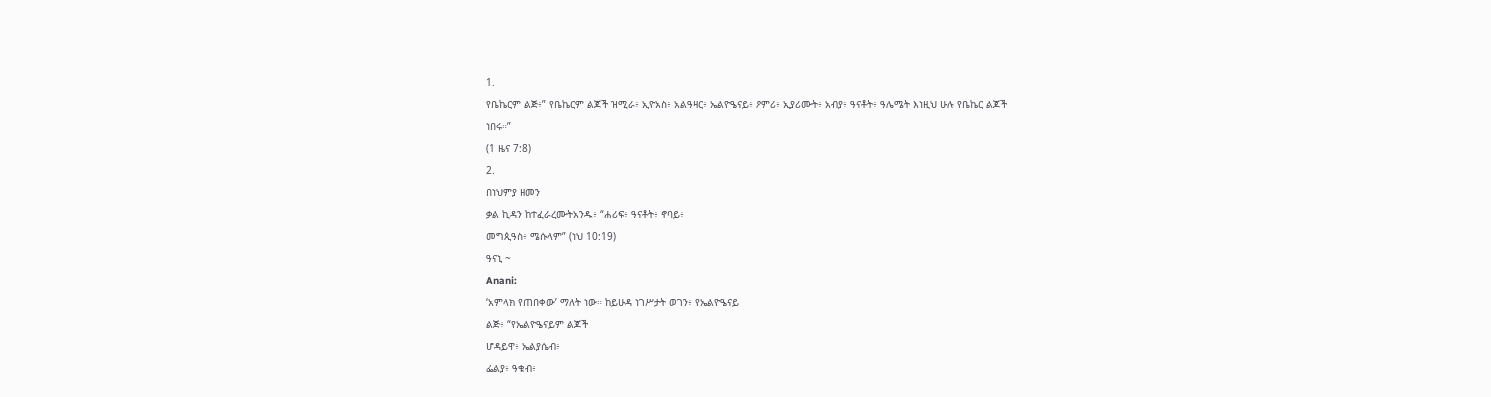1.
የቤኬርም ልጅ፥” የቤኬርም ልጆች ዝሚራ፥ ኢዮአስ፥ አልዓዛር፥ ኤልዮዔናይ፥ ዖምሪ፥ ኢያሪሙት፥ አብያ፥ ዓናቶት፥ ዓሌሜት እነዚህ ሁሉ የቤኬር ልጆች
ነበሩ።”
(1 ዜና 7:8)
2.
በነህምያ ዘመን
ቃል ኪዳን ከተፈራረሙትአንዱ፥ “ሐሪፍ፥ ዓናቶት፥ ኖባይ፥
መግጲዓስ፥ ሜሱላም” (ነህ 10:19)
ዓናኒ ~
Anani:
‘አምላክ የጠበቀው’ ማለት ነው። ከይሁዳ ነገሥታት ወገን፥ የኤልዮዔናይ
ልጅ፥ “የኤልዮዔናይም ልጆች
ሆዳይዋ፥ ኤልያሴብ፥
ፌልያ፥ ዓቁብ፥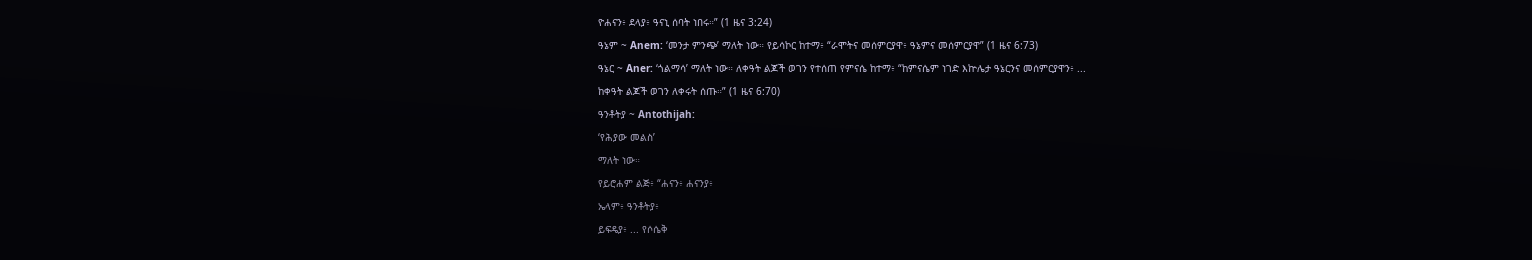ዮሐናን፥ ደላያ፥ ዓናኒ ሰባት ነበሩ።” (1 ዜና 3:24)
ዓኔም ~ Anem: ‘መንታ ምንጭ’ ማለት ነው። የይሳኮር ከተማ፥ “ራሞትና መሰምርያዋ፥ ዓኔምና መሰምርያዋ” (1 ዜና 6:73)
ዓኔር ~ Aner: ‘ጎልማሳ’ ማለት ነው። ለቀዓት ልጆች ወገን የተሰጠ የምናሴ ከተማ፥ “ከምናሴም ነገድ እኵሌታ ዓኔርንና መሰምርያዋን፥ ...
ከቀዓት ልጆች ወገን ለቀሩት ሰጡ።” (1 ዜና 6:70)
ዓንቶትያ ~ Antothijah:
‘የሕያው መልስ’
ማለት ነው።
የይሮሐም ልጅ፥ “ሐናን፥ ሐናንያ፥
ኤላም፥ ዓንቶትያ፥
ይፍዴያ፥ ... የሶሴቅ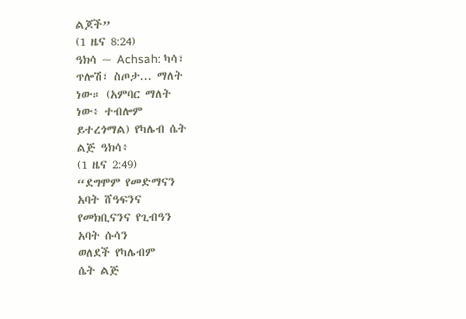ልጆች”
(1 ዜና 8:24)
ዓክሳ ~ Achsah: ካሳ፣
ጥሎሽ፣ ስጦታ... ማለት
ነው። (አምባር ማለት
ነው፥ ተብሎም
ይተረጎማል) የካሌብ ሴት
ልጅ ዓክሳ፥
(1 ዜና 2:49)
“ደግሞም የመድማናን
አባት ሸዓፍንና
የመክቢናንና የጊብዓን
አባት ሱሳን
ወለደች የካሌብም
ሴት ልጅ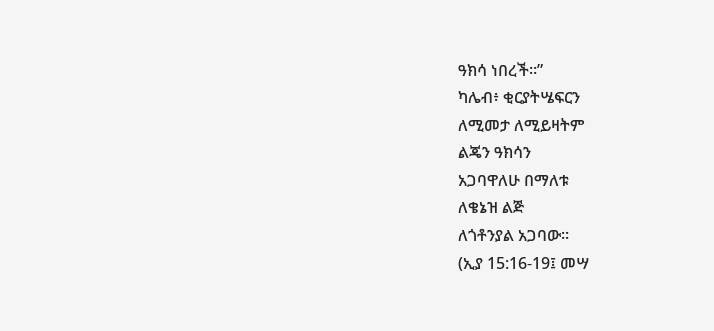ዓክሳ ነበረች።”
ካሌብ፥ ቂርያትሤፍርን
ለሚመታ ለሚይዛትም
ልጄን ዓክሳን
አጋባዋለሁ በማለቱ
ለቄኔዝ ልጅ
ለጎቶንያል አጋባው።
(ኢያ 15:16-19፤ መሣ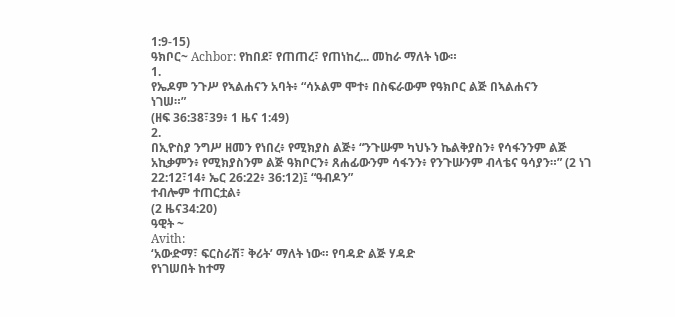1:9-15)
ዓክቦር~ Achbor: የከበደ፣ የጠጠረ፣ የጠነከረ... መከራ ማለት ነው።
1.
የኤዶም ንጉሥ የኣልሐናን አባት፥ “ሳኦልም ሞተ፥ በስፍራውም የዓክቦር ልጅ በኣልሐናን
ነገሠ።”
(ዘፍ 36:38፣39፥ 1 ዜና 1:49)
2.
በኢዮስያ ንግሥ ዘመን የነበረ፥ የሚክያስ ልጅ፥ “ንጉሡም ካህኑን ኬልቅያስን፥ የሳፋንንም ልጅ አኪቃምን፥ የሚክያስንም ልጅ ዓክቦርን፥ ጸሐፊውንም ሳፋንን፥ የንጉሡንም ብላቴና ዓሳያን።” (2 ነገ 22:12፣14፥ ኤር 26:22፥ 36:12)፤ “ዓብዶን”
ተብሎም ተጠርቷል፥
(2 ዜና34:20)
ዓዊት ~
Avith:
‘አውድማ፣ ፍርስራሽ፣ ቅሪት’ ማለት ነው። የባዳድ ልጅ ሃዳድ
የነገሠበት ከተማ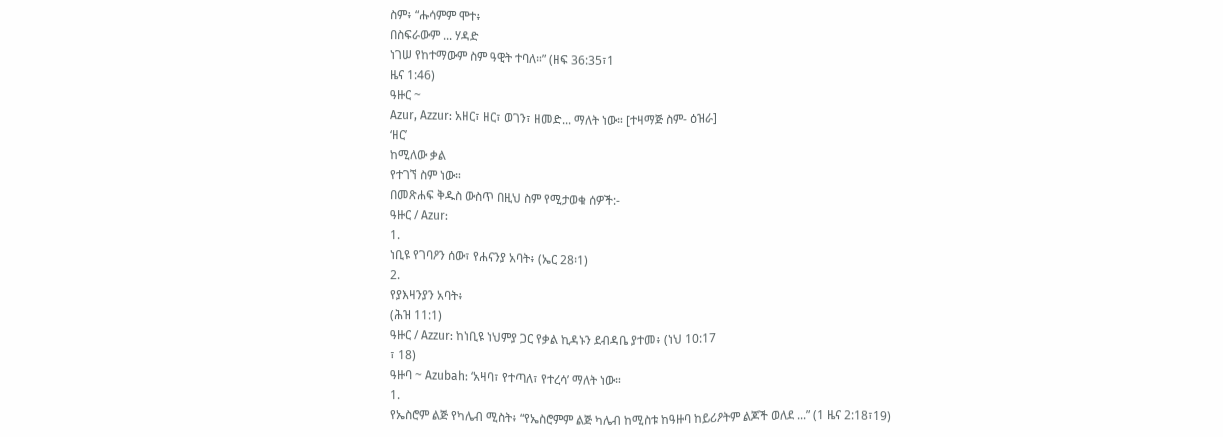ስም፥ “ሑሳምም ሞተ፥
በስፍራውም ... ሃዳድ
ነገሠ የከተማውም ስም ዓዊት ተባለ።” (ዘፍ 36:35፣1
ዜና 1:46)
ዓዙር ~
Azur, Azzur: አዘር፣ ዘር፣ ወገን፣ ዘመድ... ማለት ነው። [ተዛማጅ ስም- ዕዝራ]
‘ዘር’
ከሚለው ቃል
የተገኘ ስም ነው።
በመጽሐፍ ቅዱስ ውስጥ በዚህ ስም የሚታወቁ ሰዎች:-
ዓዙር / Azur:
1.
ነቢዩ የገባዖን ሰው፣ የሐናንያ አባት፥ (ኤር 28፡1)
2.
የያእዛንያን አባት፥
(ሕዝ 11:1)
ዓዙር / Azzur: ከነቢዩ ነህምያ ጋር የቃል ኪዳኑን ደብዳቤ ያተመ፥ (ነህ 10:17
፣ 18)
ዓዙባ ~ Azubah: ‘አዛባ፣ የተጣለ፣ የተረሳ’ ማለት ነው።
1.
የኤስሮም ልጅ የካሌብ ሚስት፥ “የኤስሮምም ልጅ ካሌብ ከሚስቱ ከዓዙባ ከይሪዖትም ልጆች ወለደ ...” (1 ዜና 2:18፣19)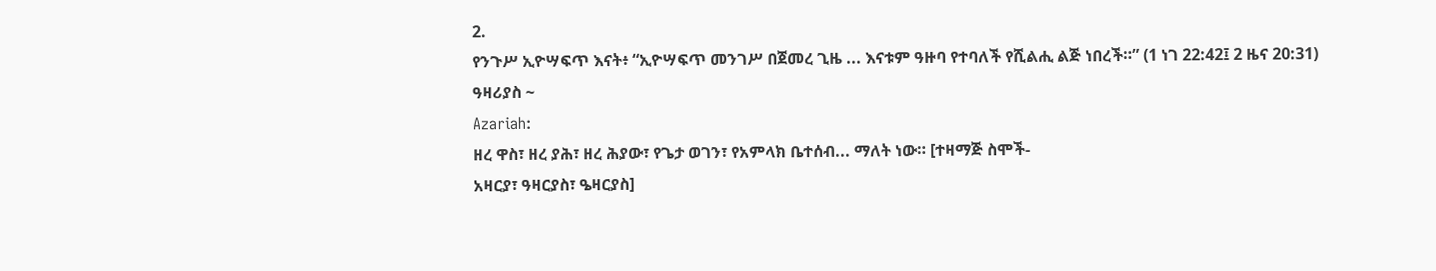2.
የንጉሥ ኢዮሣፍጥ እናት፥ “ኢዮሣፍጥ መንገሥ በጀመረ ጊዜ ... እናቱም ዓዙባ የተባለች የሺልሒ ልጅ ነበረች።” (1 ነገ 22:42፤ 2 ዜና 20:31)
ዓዛሪያስ ~
Azariah:
ዘረ ዋስ፣ ዘረ ያሕ፣ ዘረ ሕያው፣ የጌታ ወገን፣ የአምላክ ቤተሰብ... ማለት ነው። [ተዛማጅ ስሞች-
አዛርያ፣ ዓዛርያስ፣ ዔዛርያስ]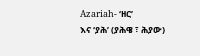Azariah- ‘ዘር’
እና ‘ያሕ’ (ያሕዌ ፣ ሕያው)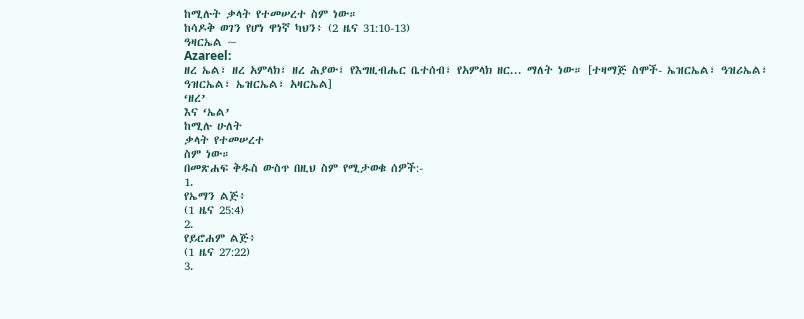ከሚሉት ቃላት የተመሠረተ ስም ነው።
ከሳዶቅ ወገን የሆነ ዋነኛ ካህን፥ (2 ዜና 31:10-13)
ዓዛርኤል ~
Azareel:
ዘረ ኤል፣ ዘረ አምላክ፣ ዘረ ሕያው፣ የእግዚብሔር ቤተሰብ፣ የአምላክ ዘር... ማለት ነው። [ተዛማጅ ስሞች- ኤዝርኤል፣ ዓዝሪኤል፣ ዓዝርኤል፣ ኤዝርኤል፣ አዛርኤል]
‘ዘረ’
እና ‘ኤል’
ከሚሉ ሁለት
ቃላት የተመሠረተ
ስም ነው።
በመጽሐፍ ቅዱስ ውስጥ በዚህ ስም የሚታወቁ ሰዎች:-
1.
የኤማን ልጅ፥
(1 ዜና 25:4)
2.
የይሮሐም ልጅ፥
(1 ዜና 27:22)
3.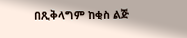በጺቅላግም ከቂስ ልጅ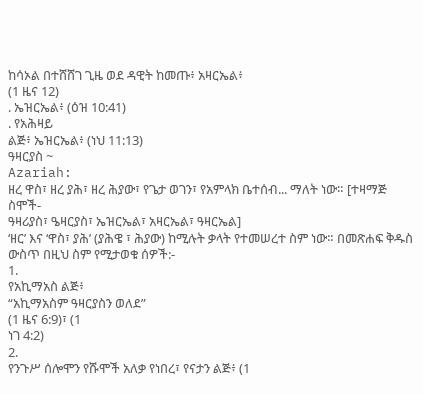ከሳኦል በተሸሸገ ጊዜ ወደ ዳዊት ከመጡ፥ አዛርኤል፥
(1 ዜና 12)
. ኤዝርኤል፥ (ዕዝ 10:41)
. የአሕዛይ
ልጅ፥ ኤዝርኤል፥ (ነህ 11:13)
ዓዛርያስ ~
Azariah:
ዘረ ዋስ፣ ዘረ ያሕ፣ ዘረ ሕያው፣ የጌታ ወገን፣ የአምላክ ቤተሰብ... ማለት ነው። [ተዛማጅ ስሞች-
ዓዛሪያስ፣ ዔዛርያስ፣ ኤዝርኤል፣ አዛርኤል፣ ዓዛርኤል]
‘ዘር’ እና ‘ዋስ፣ ያሕ’ (ያሕዌ ፣ ሕያው) ከሚሉት ቃላት የተመሠረተ ስም ነው። በመጽሐፍ ቅዱስ ውስጥ በዚህ ስም የሚታወቁ ሰዎች:-
1.
የአኪማአስ ልጅ፥
“አኪማአስም ዓዛርያስን ወለደ”
(1 ዜና 6:9)፣ (1
ነገ 4:2)
2.
የንጉሥ ሰሎሞን የሹሞች አለቃ የነበረ፣ የናታን ልጅ፥ (1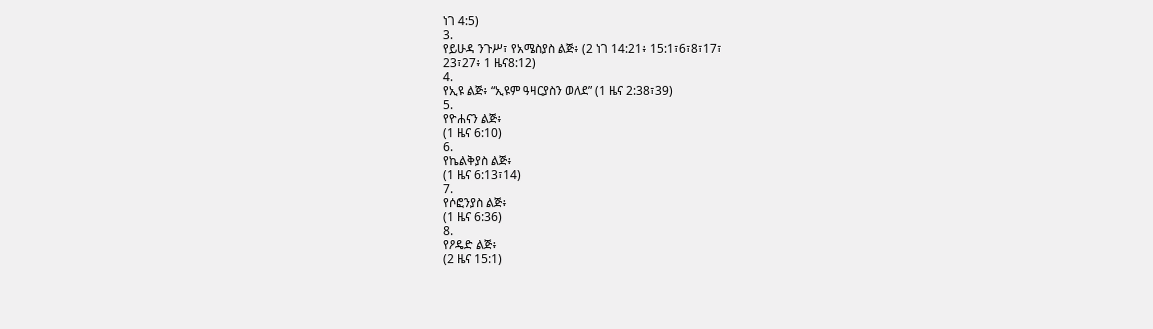ነገ 4:5)
3.
የይሁዳ ንጉሥ፣ የአሜስያስ ልጅ፥ (2 ነገ 14:21፥ 15:1፣6፣8፣17፣
23፣27፥ 1 ዜና8:12)
4.
የኢዩ ልጅ፥ “ኢዩም ዓዛርያስን ወለደ” (1 ዜና 2:38፣39)
5.
የዮሐናን ልጅ፥
(1 ዜና 6:10)
6.
የኬልቅያስ ልጅ፥
(1 ዜና 6:13፣14)
7.
የሶፎንያስ ልጅ፥
(1 ዜና 6:36)
8.
የዖዴድ ልጅ፥
(2 ዜና 15:1)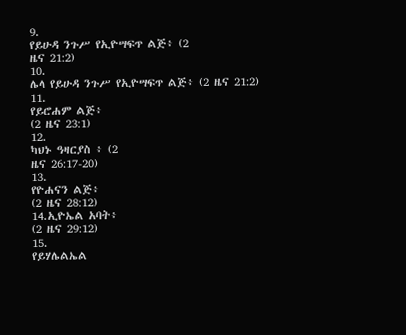9.
የይሁዳ ንጉሥ የኢዮሣፍጥ ልጅ፥ (2
ዜና 21:2)
10.
ሌላ የይሁዳ ንጉሥ የኢዮሣፍጥ ልጅ፥ (2 ዜና 21:2)
11.
የይሮሐም ልጅ፥
(2 ዜና 23:1)
12.
ካህኑ ዓዛርያስ ፥ (2
ዜና 26:17-20)
13.
የዮሐናን ልጅ፥
(2 ዜና 28:12)
14.ኢዮኤል አባት፥
(2 ዜና 29:12)
15.
የይሃሌልኤል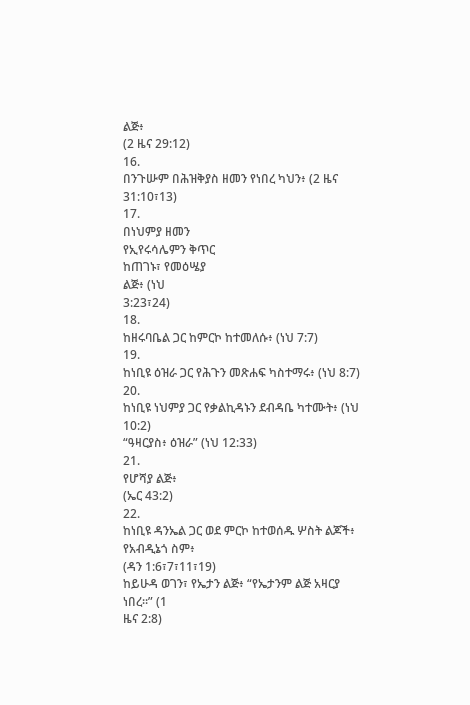ልጅ፥
(2 ዜና 29:12)
16.
በንጉሡም በሕዝቅያስ ዘመን የነበረ ካህን፥ (2 ዜና 31:10፣13)
17.
በነህምያ ዘመን
የኢየሩሳሌምን ቅጥር
ከጠገኑ፣ የመዕሤያ
ልጅ፥ (ነህ
3:23፣24)
18.
ከዘሩባቤል ጋር ከምርኮ ከተመለሱ፥ (ነህ 7:7)
19.
ከነቢዩ ዕዝራ ጋር የሕጉን መጽሐፍ ካስተማሩ፥ (ነህ 8:7)
20.
ከነቢዩ ነህምያ ጋር የቃልኪዳኑን ደብዳቤ ካተሙት፥ (ነህ 10:2)
“ዓዛርያስ፥ ዕዝራ” (ነህ 12:33)
21.
የሆሻያ ልጅ፥
(ኤር 43:2)
22.
ከነቢዩ ዳንኤል ጋር ወደ ምርኮ ከተወሰዱ ሦስት ልጆች፥ የአብዲኔጎ ስም፥
(ዳን 1:6፣7፣11፣19)
ከይሁዳ ወገን፣ የኤታን ልጅ፥ “የኤታንም ልጅ አዛርያ ነበረ።” (1
ዜና 2:8)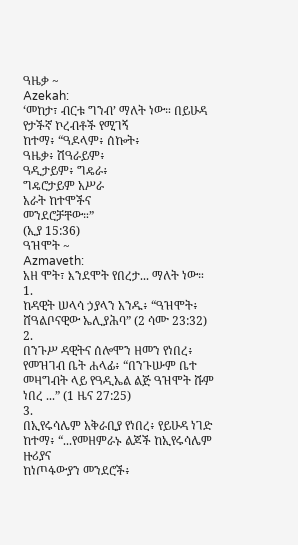ዓዜቃ ~
Azekah:
‘መከታ፣ ብርቱ ግንብ’ ማለት ነው። በይሁዳ የታችኛ ኮረብቶች የሚገኝ
ከተማ፥ “ዓዶላም፥ ሰኰት፥
ዓዜቃ፥ ሽዓራይም፥
ዓዲታይም፥ ግዴራ፥
ግዴሮታይም አሥራ
አራት ከተሞችና
መንደሮቻቸው።”
(ኢያ 15:36)
ዓዝሞት ~
Azmaveth:
አዘ ሞት፣ እንደሞት የበረታ... ማለት ነው።
1.
ከዳዊት ሠላሳ ኃያላን አንዱ፥ “ዓዝሞት፥ ሸዓልቦናዊው ኤሊያሕባ” (2 ሳሙ 23:32)
2.
በንጉሥ ዳዊትና ሰሎሞን ዘመን የነበረ፥ የመዝገብ ቤት ሐላፊ፥ “በንጉሡም ቤተ መዛግብት ላይ የዓዲኤል ልጅ ዓዝሞት ሹም ነበረ ...” (1 ዜና 27:25)
3.
በኢየሩሳሌም አቅራቢያ የነበረ፥ የይሁዳ ነገድ ከተማ፥ “...የመዘምራኑ ልጆች ከኢየሩሳሌም ዙሪያና
ከነጦፋውያን መንደሮች፥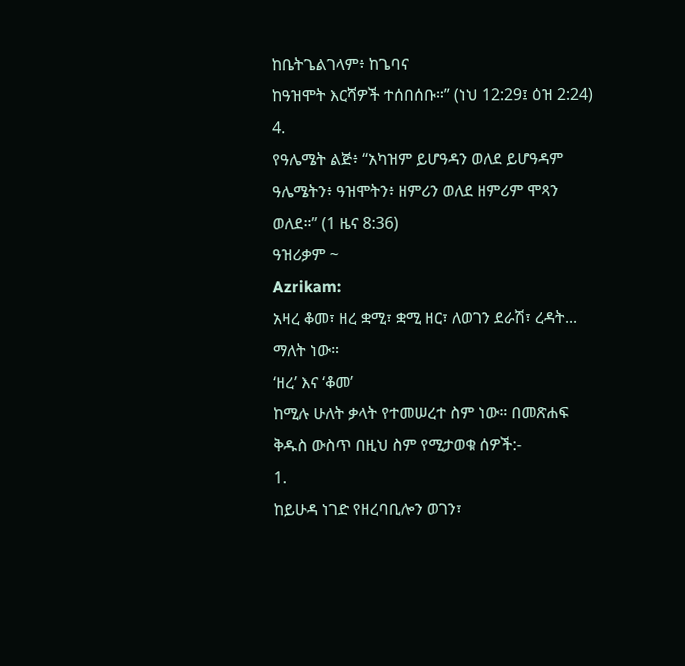ከቤትጌልገላም፥ ከጌባና
ከዓዝሞት እርሻዎች ተሰበሰቡ።” (ነህ 12:29፤ ዕዝ 2:24)
4.
የዓሌሜት ልጅ፥ “አካዝም ይሆዓዳን ወለደ ይሆዓዳም ዓሌሜትን፥ ዓዝሞትን፥ ዘምሪን ወለደ ዘምሪም ሞጻን ወለደ።” (1 ዜና 8:36)
ዓዝሪቃም ~
Azrikam:
አዛረ ቆመ፣ ዘረ ቋሚ፣ ቋሚ ዘር፣ ለወገን ደራሽ፣ ረዳት... ማለት ነው።
‘ዘረ’ እና ‘ቆመ’
ከሚሉ ሁለት ቃላት የተመሠረተ ስም ነው። በመጽሐፍ ቅዱስ ውስጥ በዚህ ስም የሚታወቁ ሰዎች:-
1.
ከይሁዳ ነገድ የዘረባቢሎን ወገን፣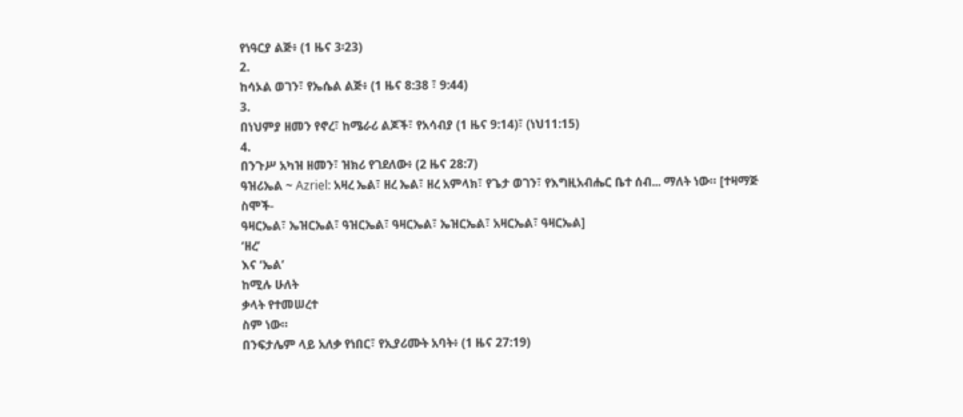የነዓርያ ልጅ፥ (1 ዜና 3፡23)
2.
ከሳኦል ወገን፣ የኤሴል ልጅ፥ (1 ዜና 8:38 ፣ 9:44)
3.
በነህምያ ዘመን የኖረ፣ ከሜራሪ ልጆች፣ የአሳብያ (1 ዜና 9:14)፣ (ነህ11:15)
4.
በንጉሥ አካዝ ዘመን፣ ዝክሪ የገደለው፥ (2 ዜና 28:7)
ዓዝሪኤል ~ Azriel: አዛረ ኤል፣ ዘረ ኤል፣ ዘረ አምላክ፣ የጌታ ወገን፣ የእግዚአብሔር ቤተ ሰብ... ማለት ነው። [ተዛማጅ ስሞች-
ዓዛርኤል፣ ኤዝርኤል፣ ዓዝርኤል፣ ዓዛርኤል፣ ኤዝርኤል፣ አዛርኤል፣ ዓዛርኤል]
‘ዘረ’
እና ‘ኤል’
ከሚሉ ሁለት
ቃላት የተመሠረተ
ስም ነው።
በንፍታሌም ላይ አለቃ የነበር፣ የኢያሪሙት አባት፥ (1 ዜና 27:19)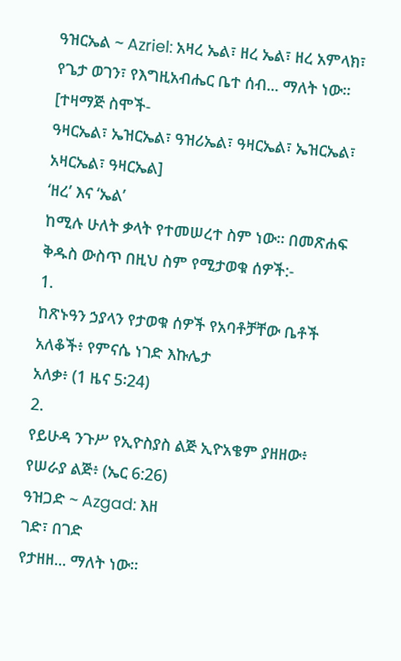ዓዝርኤል ~ Azriel: አዛረ ኤል፣ ዘረ ኤል፣ ዘረ አምላክ፣ የጌታ ወገን፣ የእግዚአብሔር ቤተ ሰብ... ማለት ነው። [ተዛማጅ ስሞች-
ዓዛርኤል፣ ኤዝርኤል፣ ዓዝሪኤል፣ ዓዛርኤል፣ ኤዝርኤል፣ አዛርኤል፣ ዓዛርኤል]
‘ዘረ’ እና ‘ኤል’
ከሚሉ ሁለት ቃላት የተመሠረተ ስም ነው። በመጽሐፍ ቅዱስ ውስጥ በዚህ ስም የሚታወቁ ሰዎች:-
1.
ከጽኑዓን ኃያላን የታወቁ ሰዎች የአባቶቻቸው ቤቶች አለቆች፥ የምናሴ ነገድ እኩሌታ
አለቃ፥ (1 ዜና 5፡24)
2.
የይሁዳ ንጉሥ የኢዮስያስ ልጅ ኢዮአቄም ያዘዘው፥ የሠራያ ልጅ፥ (ኤር 6:26)
ዓዝጋድ ~ Azgad: እዘ
ገድ፣ በገድ
የታዘዘ... ማለት ነው።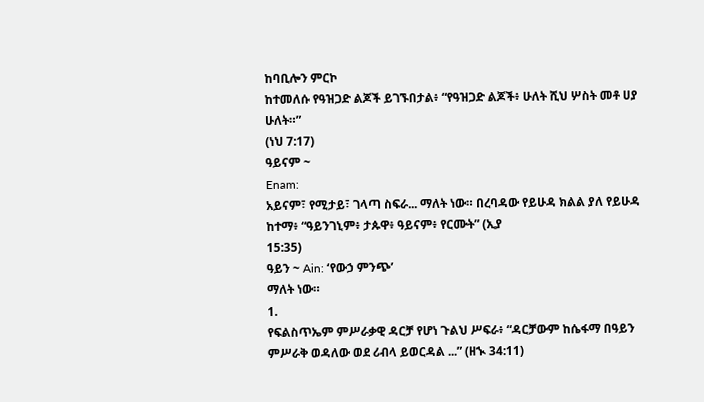ከባቢሎን ምርኮ
ከተመለሱ የዓዝጋድ ልጆች ይገኙበታል፥ “የዓዝጋድ ልጆች፥ ሁለት ሺህ ሦስት መቶ ሀያ
ሁለት።”
(ነህ 7:17)
ዓይናም ~
Enam:
አይናም፣ የሚታይ፣ ገላጣ ስፍራ... ማለት ነው። በረባዳው የይሁዳ ክልል ያለ የይሁዳ ከተማ፥ “ዓይንገኒም፥ ታጱዋ፥ ዓይናም፥ የርሙት” (ኢያ
15:35)
ዓይን ~ Ain: ‘የውኃ ምንጭ’
ማለት ነው።
1.
የፍልስጥኤም ምሥራቃዊ ዳርቻ የሆነ ጉልህ ሥፍራ፥ “ዳርቻውም ከሴፋማ በዓይን ምሥራቅ ወዳለው ወደ ሪብላ ይወርዳል ...” (ዘኊ 34:11)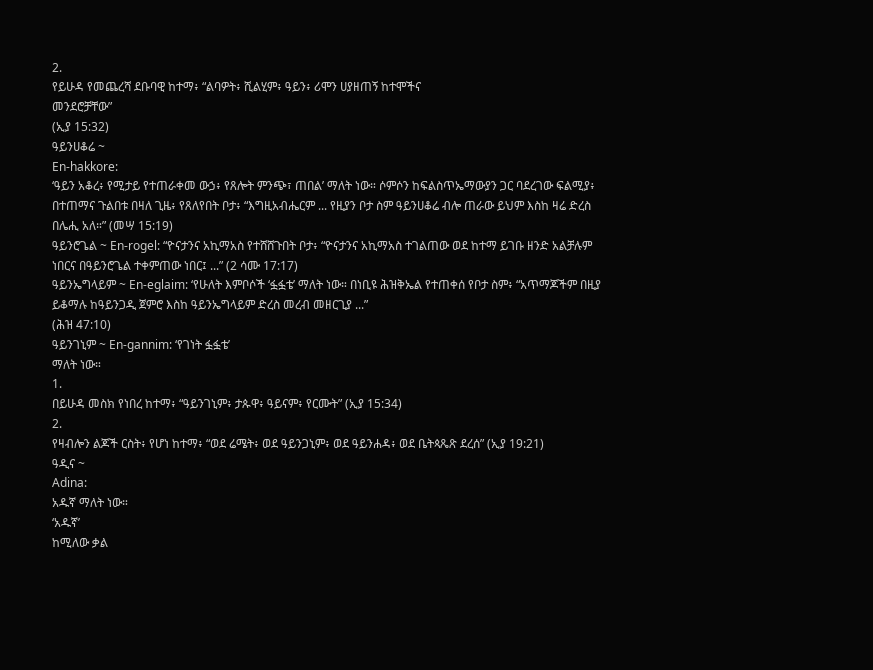2.
የይሁዳ የመጨረሻ ደቡባዊ ከተማ፥ “ልባዎት፥ ሺልሂም፥ ዓይን፥ ሪሞን ሀያዘጠኝ ከተሞችና
መንደሮቻቸው”
(ኢያ 15:32)
ዓይንሀቆሬ ~
En-hakkore:
‘ዓይን አቆረ፥ የሚታይ የተጠራቀመ ውኃ፥ የጸሎት ምንጭ፣ ጠበል’ ማለት ነው። ሶምሶን ከፍልስጥኤማውያን ጋር ባደረገው ፍልሚያ፥ በተጠማና ጉልበቱ በዛለ ጊዜ፥ የጸለየበት ቦታ፥ “እግዚአብሔርም ... የዚያን ቦታ ስም ዓይንሀቆሬ ብሎ ጠራው ይህም እስከ ዛሬ ድረስ በሌሒ አለ።” (መሣ 15:19)
ዓይንሮጌል ~ En-rogel: “ዮናታንና አኪማአስ የተሸሸጉበት ቦታ፥ “ዮናታንና አኪማአስ ተገልጠው ወደ ከተማ ይገቡ ዘንድ አልቻሉም ነበርና በዓይንሮጌል ተቀምጠው ነበር፤ ...” (2 ሳሙ 17:17)
ዓይንኤግላይም ~ En-eglaim: ‘የሁለት እምቦሶች ‘ፏፏቴ’ ማለት ነው። በነቢዩ ሕዝቅኤል የተጠቀሰ የቦታ ስም፥ “አጥማጆችም በዚያ ይቆማሉ ከዓይንጋዲ ጀምሮ እስከ ዓይንኤግላይም ድረስ መረብ መዘርጊያ ...”
(ሕዝ 47:10)
ዓይንገኒም ~ En-gannim: ‘የገነት ፏፏቴ’
ማለት ነው።
1.
በይሁዳ መስክ የነበረ ከተማ፥ “ዓይንገኒም፥ ታጱዋ፥ ዓይናም፥ የርሙት” (ኢያ 15:34)
2.
የዛብሎን ልጆች ርስት፥ የሆነ ከተማ፥ “ወደ ሬሜት፥ ወደ ዓይንጋኒም፥ ወደ ዓይንሐዳ፥ ወደ ቤትጳጼጽ ደረሰ” (ኢያ 19:21)
ዓዲና ~
Adina:
አዱኛ ማለት ነው።
‘አዱኛ’
ከሚለው ቃል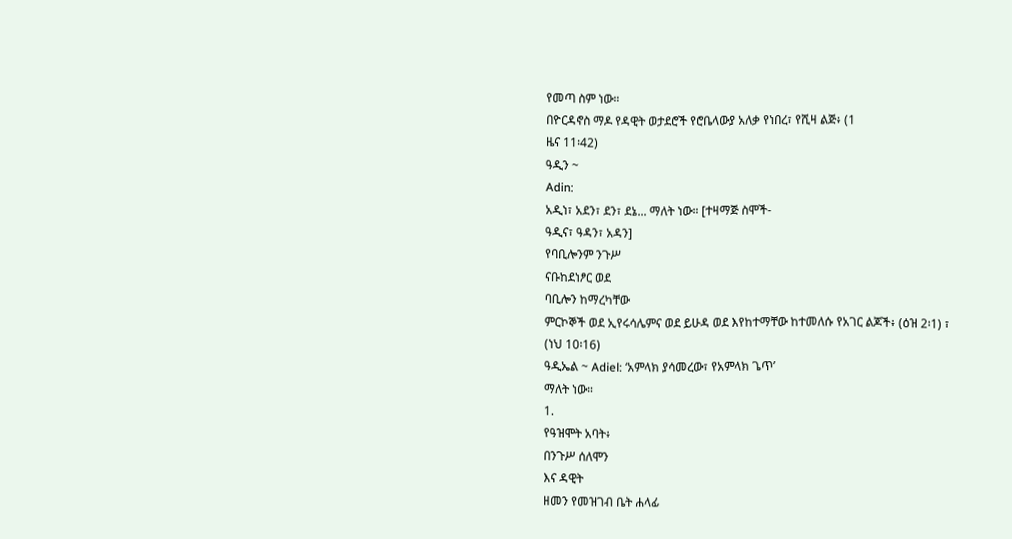የመጣ ስም ነው።
በዮርዳኖስ ማዶ የዳዊት ወታደሮች የሮቤላውያ አለቃ የነበረ፣ የሺዛ ልጅ፥ (1
ዜና 11፡42)
ዓዲን ~
Adin:
አዲነ፣ አደን፣ ደን፣ ደኔ... ማለት ነው። [ተዛማጅ ስሞች-
ዓዲና፣ ዓዳን፣ አዳን]
የባቢሎንም ንጉሥ
ናቡከደነፆር ወደ
ባቢሎን ከማረካቸው
ምርኮኞች ወደ ኢየሩሳሌምና ወደ ይሁዳ ወደ እየከተማቸው ከተመለሱ የአገር ልጆች፥ (ዕዝ 2፡1) ፣
(ነህ 10፡16)
ዓዲኤል ~ Adiel: ‘አምላክ ያሳመረው፣ የአምላክ ጌጥ’
ማለት ነው።
1.
የዓዝሞት አባት፥
በንጉሥ ሰለሞን
እና ዳዊት
ዘመን የመዝገብ ቤት ሐላፊ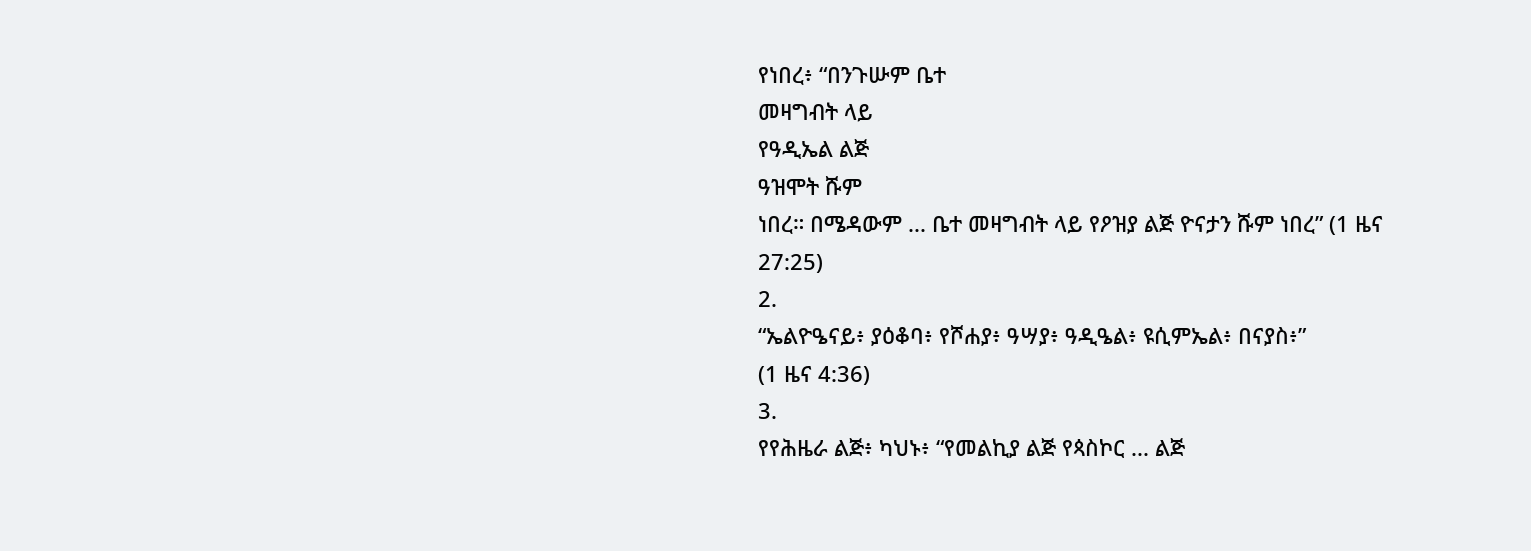የነበረ፥ “በንጉሡም ቤተ
መዛግብት ላይ
የዓዲኤል ልጅ
ዓዝሞት ሹም
ነበረ። በሜዳውም ... ቤተ መዛግብት ላይ የዖዝያ ልጅ ዮናታን ሹም ነበረ” (1 ዜና 27:25)
2.
“ኤልዮዔናይ፥ ያዕቆባ፥ የሾሐያ፥ ዓሣያ፥ ዓዲዔል፥ ዩሲምኤል፥ በናያስ፥”
(1 ዜና 4:36)
3.
የየሕዜራ ልጅ፥ ካህኑ፥ “የመልኪያ ልጅ የጳስኮር ... ልጅ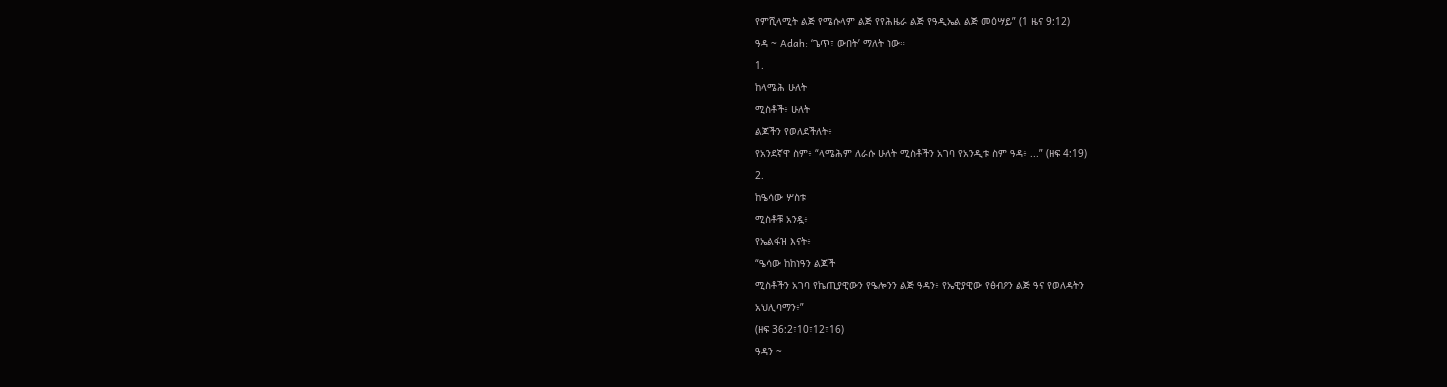የምሺላሚት ልጅ የሜሱላም ልጅ የየሕዜራ ልጅ የዓዲኤል ልጅ መዕሣይ” (1 ዜና 9:12)
ዓዳ ~ Adah: ‘ጌጥ፣ ውበት’ ማለት ነው።
1.
ከላሜሕ ሁለት
ሚስቶች፥ ሁለት
ልጆችን የወለደችለት፥
የአንደኛዋ ስም፥ “ላሜሕም ለራሱ ሁለት ሚስቶችን አገባ የአንዲቱ ስም ዓዳ፥ ...” (ዘፍ 4:19)
2.
ከዔሳው ሦስቱ
ሚስቶቹ አንዷ፥
የኤልፋዝ እናት፥
“ዔሳው ከከነዓን ልጆች
ሚስቶችን አገባ የኬጢያዊውን የዔሎንን ልጅ ዓዳን፥ የኤዊያዊው የፅብዖን ልጅ ዓና የወለዳትን
አህሊባማን፥”
(ዘፍ 36:2፣10፣12፣16)
ዓዳን ~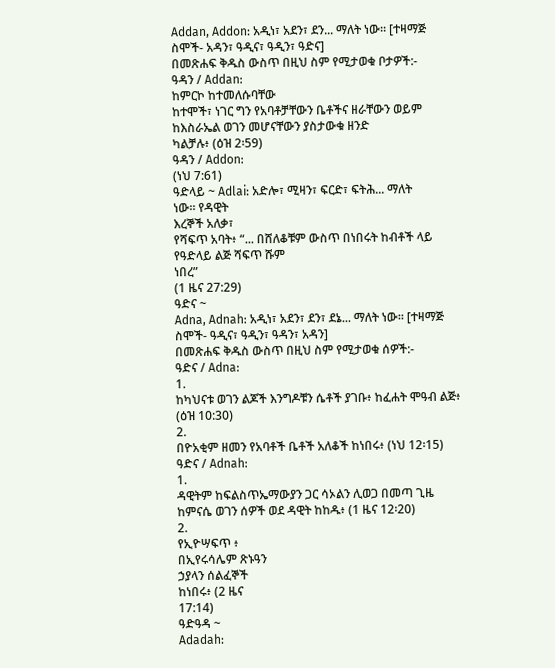Addan, Addon: አዲነ፣ አደን፣ ደን... ማለት ነው። [ተዛማጅ ስሞች- አዳን፣ ዓዲና፣ ዓዲን፣ ዓድና]
በመጽሐፍ ቅዱስ ውስጥ በዚህ ስም የሚታወቁ ቦታዎች:-
ዓዳን / Addan:
ከምርኮ ከተመለሱባቸው
ከተሞች፣ ነገር ግን የአባቶቻቸውን ቤቶችና ዘራቸውን ወይም ከእስራኤል ወገን መሆናቸውን ያስታውቁ ዘንድ
ካልቻሉ፥ (ዕዝ 2፡59)
ዓዳን / Addon:
(ነህ 7:61)
ዓድላይ ~ Adlai: አድሎ፣ ሚዛን፣ ፍርድ፣ ፍትሕ... ማለት
ነው። የዳዊት
እረኞች አለቃ፣
የሻፍጥ አባት፥ “... በሸለቆቹም ውስጥ በነበሩት ከብቶች ላይ የዓድላይ ልጅ ሻፍጥ ሹም
ነበረ”
(1 ዜና 27:29)
ዓድና ~
Adna, Adnah: አዲነ፣ አደን፣ ደን፣ ደኔ... ማለት ነው። [ተዛማጅ ስሞች- ዓዲና፣ ዓዲን፣ ዓዳን፣ አዳን]
በመጽሐፍ ቅዱስ ውስጥ በዚህ ስም የሚታወቁ ሰዎች:-
ዓድና / Adna:
1.
ከካህናቱ ወገን ልጆች እንግዶቹን ሴቶች ያገቡ፥ ከፈሐት ሞዓብ ልጅ፥
(ዕዝ 10:30)
2.
በዮአቂም ዘመን የአባቶች ቤቶች አለቆች ከነበሩ፥ (ነህ 12፡15)
ዓድና / Adnah:
1.
ዳዊትም ከፍልስጥኤማውያን ጋር ሳኦልን ሊወጋ በመጣ ጊዜ ከምናሴ ወገን ሰዎች ወደ ዳዊት ከከዱ፥ (1 ዜና 12፡20)
2.
የኢዮሣፍጥ ፥
በኢየሩሳሌም ጽኑዓን
ኃያላን ሰልፈኞች
ከነበሩ፥ (2 ዜና
17:14)
ዓድዓዳ ~
Adadah: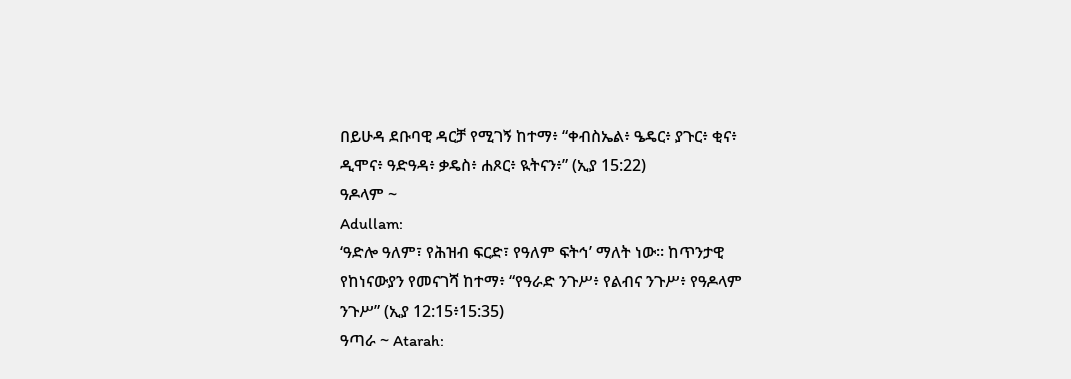በይሁዳ ደቡባዊ ዳርቻ የሚገኝ ከተማ፥ “ቀብስኤል፥ ዔዴር፥ ያጉር፥ ቂና፥ ዲሞና፥ ዓድዓዳ፥ ቃዴስ፥ ሐጾር፥ ዪትናን፥” (ኢያ 15:22)
ዓዶላም ~
Adullam:
‘ዓድሎ ዓለም፣ የሕዝብ ፍርድ፣ የዓለም ፍትኅ’ ማለት ነው። ከጥንታዊ የከነናውያን የመናገሻ ከተማ፥ “የዓራድ ንጉሥ፥ የልብና ንጉሥ፥ የዓዶላም ንጉሥ” (ኢያ 12:15፥15:35)
ዓጣራ ~ Atarah: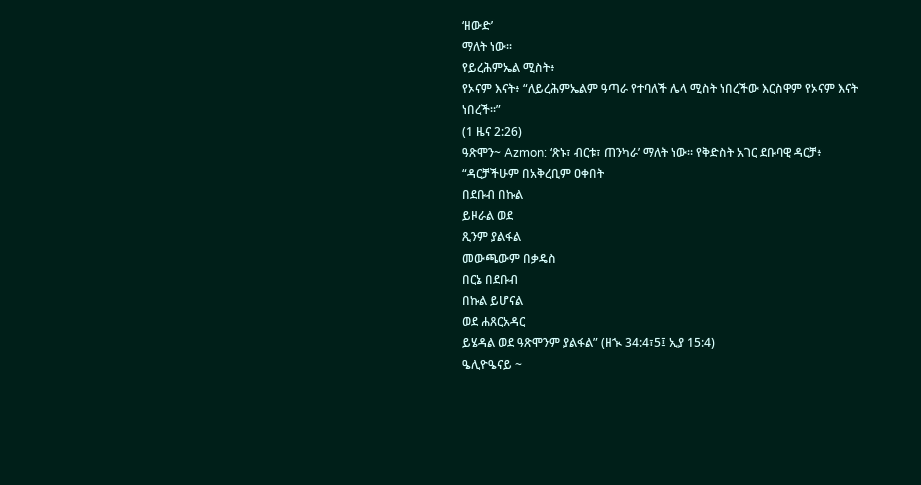‘ዘውድ’
ማለት ነው።
የይረሕምኤል ሚስት፥
የኦናም እናት፥ “ለይረሕምኤልም ዓጣራ የተባለች ሌላ ሚስት ነበረችው እርስዋም የኦናም እናት
ነበረች።”
(1 ዜና 2:26)
ዓጽሞን~ Azmon: ‘ጽኑ፣ ብርቱ፣ ጠንካራ’ ማለት ነው። የቅድስት አገር ደቡባዊ ዳርቻ፥
“ዳርቻችሁም በአቅረቢም ዐቀበት
በደቡብ በኩል
ይዞራል ወደ
ጺንም ያልፋል
መውጫውም በቃዴስ
በርኔ በደቡብ
በኩል ይሆናል
ወደ ሐጸርአዳር
ይሄዳል ወደ ዓጽሞንም ያልፋል” (ዘኊ 34:4፣5፤ ኢያ 15:4)
ዔሊዮዔናይ ~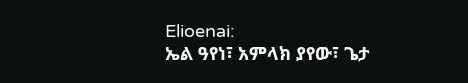Elioenai:
ኤል ዓየነ፣ አምላክ ያየው፣ ጌታ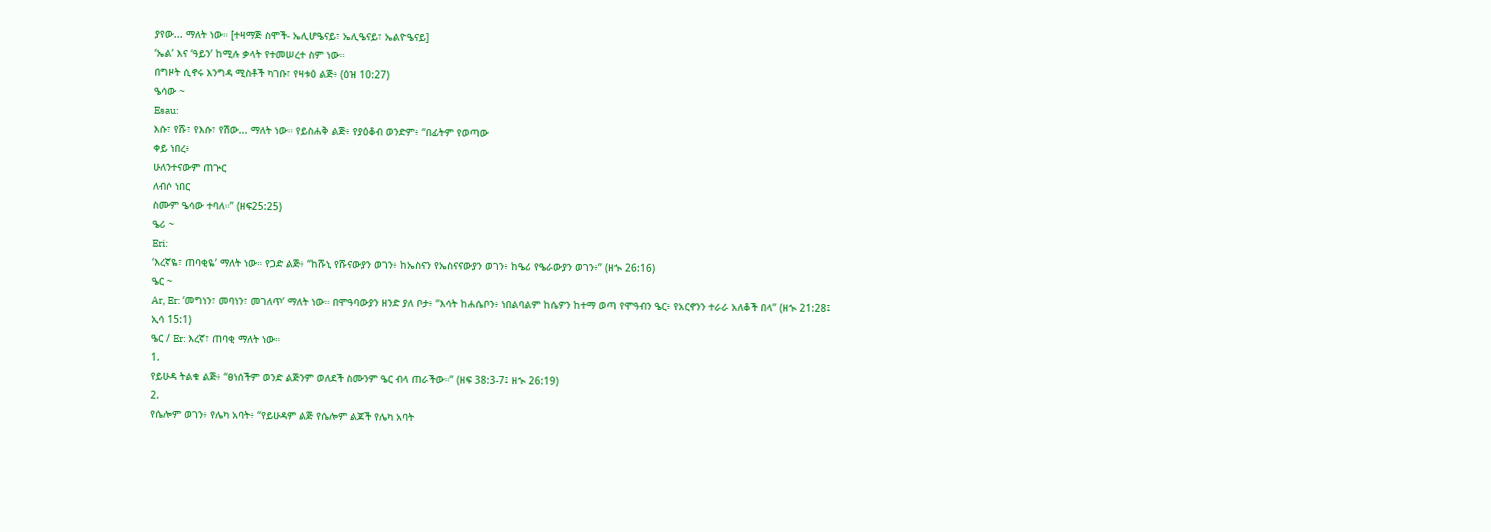ያየው... ማለት ነው። [ተዛማጅ ስሞች- ኤሊሆዔናይ፣ ኤሊዔናይ፣ ኤልዮዔናይ]
‘ኤል’ እና ‘ዓይን’ ከሚሉ ቃላት የተመሠረተ ስም ነው።
በግዞት ሲኖሩ እንግዳ ሚስቶች ካገቡ፣ የዛቱዕ ልጅ፥ (ዕዝ 10:27)
ዔሳው ~
Esau:
እሱ፣ የሹ፣ የእሱ፣ የሽው... ማለት ነው። የይስሐቅ ልጅ፥ የያዕቆብ ወንድም፥ “በፊትም የወጣው
ቀይ ነበረ፥
ሁለንተናውም ጠጕር
ለብሶ ነበር
ስሙም ዔሳው ተባለ።” (ዘፍ25:25)
ዔሪ ~
Eri:
‘እረኛዬ፣ ጠባቂዬ’ ማለት ነው። የጋድ ልጅ፥ “ከሹኒ የሹናውያን ወገን፥ ከኤስናን የኤስናናውያን ወገን፥ ከዔሪ የዔራውያን ወገን፥” (ዘኊ 26:16)
ዔር ~
Ar, Er: ‘መግነን፣ መባነን፣ መገለጥ’ ማለት ነው። በሞዓባውያን ዘንድ ያለ ቦታ፥ “እሳት ከሐሴቦን፥ ነበልባልም ከሴዎን ከተማ ወጣ የሞዓብን ዔር፥ የአርኖንን ተራራ አለቆች በላ” (ዘኊ 21:28፤ ኢሳ 15:1)
ዔር / Er: እረኛ፣ ጠባቂ ማለት ነው።
1.
የይሁዳ ትልቁ ልጅ፥ “ፀነሰችም ወንድ ልጅንም ወለደች ስሙንም ዔር ብላ ጠራችው።” (ዘፍ 38:3-7፤ ዘኊ 26:19)
2.
የሴሎም ወገን፥ የሌካ አባት፥ “የይሁዳም ልጅ የሴሎም ልጆች የሌካ አባት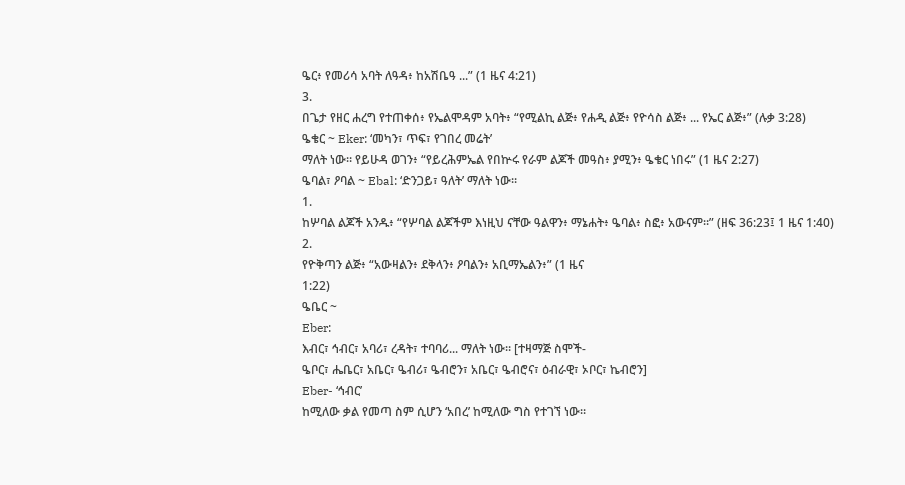ዔር፥ የመሪሳ አባት ለዓዳ፥ ከአሽቤዓ ...” (1 ዜና 4:21)
3.
በጌታ የዘር ሐረግ የተጠቀሰ፥ የኤልሞዳም አባት፥ “የሚልኪ ልጅ፥ የሐዲ ልጅ፥ የዮሳስ ልጅ፥ ... የኤር ልጅ፥” (ሉቃ 3:28)
ዔቄር ~ Eker: ‘መካን፣ ጥፍ፣ የገበረ መሬት’
ማለት ነው። የይሁዳ ወገን፥ “የይረሕምኤል የበኵሩ የራም ልጆች መዓስ፥ ያሚን፥ ዔቄር ነበሩ” (1 ዜና 2:27)
ዔባል፣ ዖባል ~ Ebal: ‘ድንጋይ፣ ዓለት’ ማለት ነው።
1.
ከሦባል ልጆች አንዱ፥ “የሦባል ልጆችም እነዚህ ናቸው ዓልዋን፥ ማኔሐት፥ ዔባል፥ ስፎ፥ አውናም።” (ዘፍ 36:23፤ 1 ዜና 1:40)
2.
የዮቅጣን ልጅ፥ “አውዛልን፥ ደቅላን፥ ዖባልን፥ አቢማኤልን፥” (1 ዜና
1:22)
ዔቤር ~
Eber:
እብር፣ ኅብር፣ አባሪ፣ ረዳት፣ ተባባሪ... ማለት ነው። [ተዛማጅ ስሞች-
ዔቦር፣ ሔቤር፣ አቤር፣ ዔብሪ፣ ዔብሮን፣ አቤር፣ ዔብሮና፣ ዕብራዊ፣ ኦቦር፣ ኬብሮን]
Eber- ‘ኅብር’
ከሚለው ቃል የመጣ ስም ሲሆን ‘አበረ’ ከሚለው ግስ የተገኘ ነው።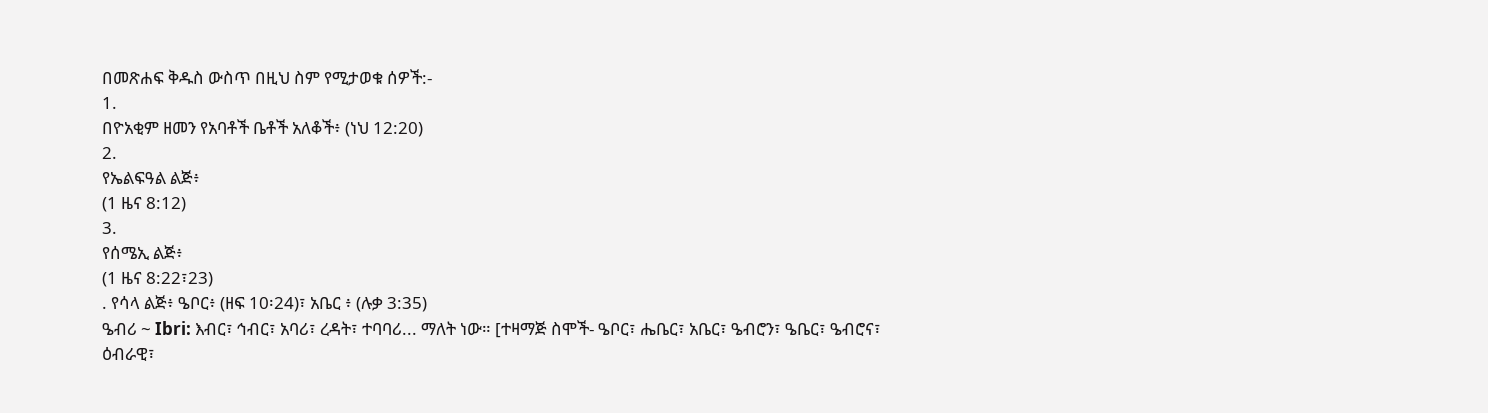በመጽሐፍ ቅዱስ ውስጥ በዚህ ስም የሚታወቁ ሰዎች:-
1.
በዮአቂም ዘመን የአባቶች ቤቶች አለቆች፥ (ነህ 12:20)
2.
የኤልፍዓል ልጅ፥
(1 ዜና 8:12)
3.
የሰሜኢ ልጅ፥
(1 ዜና 8:22፣23)
. የሳላ ልጅ፥ ዔቦር፥ (ዘፍ 10፡24)፣ አቤር ፥ (ሉቃ 3:35)
ዔብሪ ~ Ibri: እብር፣ ኅብር፣ አባሪ፣ ረዳት፣ ተባባሪ... ማለት ነው። [ተዛማጅ ስሞች- ዔቦር፣ ሔቤር፣ አቤር፣ ዔብሮን፣ ዔቤር፣ ዔብሮና፣ ዕብራዊ፣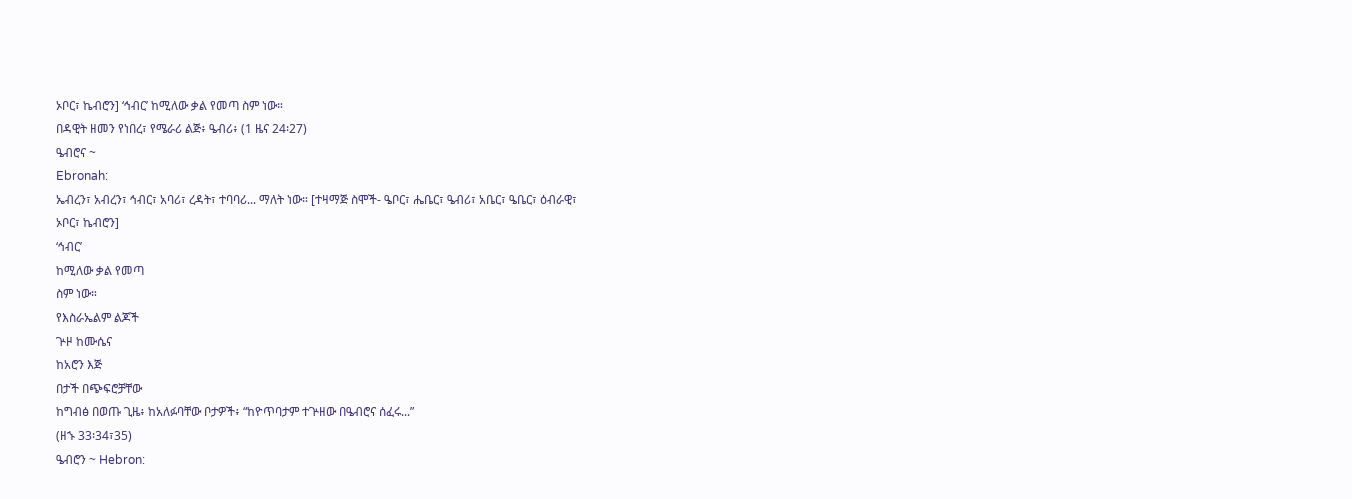ኦቦር፣ ኬብሮን] ‘ኅብር’ ከሚለው ቃል የመጣ ስም ነው።
በዳዊት ዘመን የነበረ፣ የሜራሪ ልጅ፥ ዔብሪ፥ (1 ዜና 24፡27)
ዔብሮና ~
Ebronah:
ኤብረን፣ አብረን፣ ኅብር፣ አባሪ፣ ረዳት፣ ተባባሪ... ማለት ነው። [ተዛማጅ ስሞች- ዔቦር፣ ሔቤር፣ ዔብሪ፣ አቤር፣ ዔቤር፣ ዕብራዊ፣
ኦቦር፣ ኬብሮን]
‘ኅብር’
ከሚለው ቃል የመጣ
ስም ነው።
የእስራኤልም ልጆች
ጕዞ ከሙሴና
ከአሮን እጅ
በታች በጭፍሮቻቸው
ከግብፅ በወጡ ጊዜ፥ ከአለፉባቸው ቦታዎች፥ “ከዮጥባታም ተጕዘው በዔብሮና ሰፈሩ...”
(ዘኁ 33፡34፣35)
ዔብሮን ~ Hebron: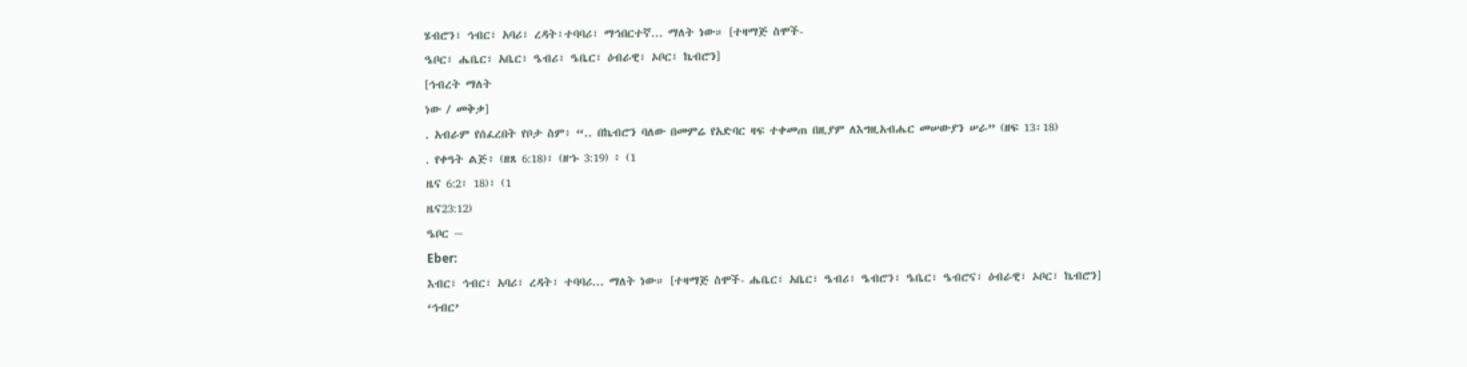ሄብሮን፣ ኅብር፣ አባሪ፣ ረዳት፣ተባባሪ፣ ማኅበርተኛ... ማለት ነው። [ተዛማጅ ስሞች-
ዔቦር፣ ሔቤር፣ አቤር፣ ዔብሪ፣ ዔቤር፣ ዕብራዊ፣ ኦቦር፣ ኬብሮን]
[ኅብረት ማለት
ነው / መቅቃ]
. አብራም የሰፈረበት የቦታ ስም፥ “.. በኬብሮን ባለው በመምሬ የአድባር ዛፍ ተቀመጠ በዚያም ለእግዚአብሔር መሠውያን ሠራ” (ዘፍ 13፡18)
. የቀዓት ልጅ፥ (ዘጸ 6:18)፣ (ዘኁ 3:19) ፥ (1
ዜና 6:2፣ 18)፣ (1
ዜና23:12)
ዔቦር ~
Eber:
እብር፣ ኅብር፣ አባሪ፣ ረዳት፣ ተባባሪ... ማለት ነው። [ተዛማጅ ስሞች- ሔቤር፣ አቤር፣ ዔብሪ፣ ዔብሮን፣ ዔቤር፣ ዔብሮና፣ ዕብራዊ፣ ኦቦር፣ ኬብሮን]
‘ኅብር’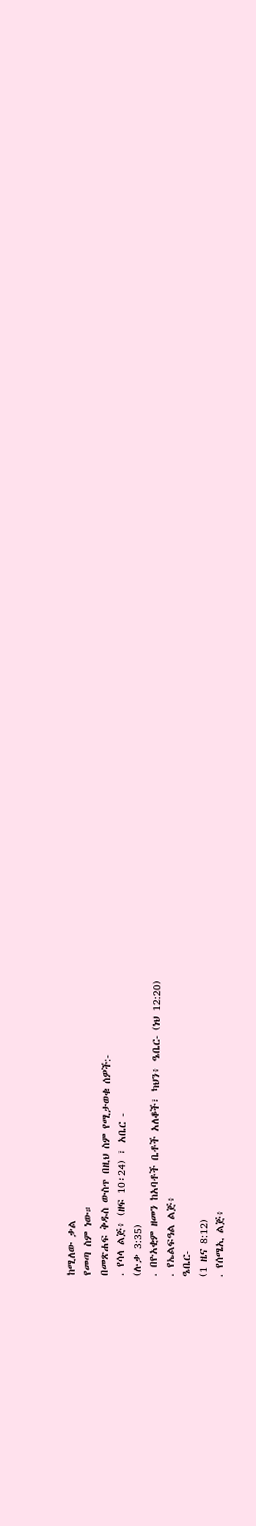ከሚለው ቃል
የመጣ ስም ነው።
በመጽሐፍ ቅዱስ ውስጥ በዚህ ስም የሚታወቁ ሰዎች:-
. የሳላ ልጅ፥ (ዘፍ 10፡24) ፣ አቤር -
(ሉቃ 3:35)
. በዮአቂም ዘመን ከአባቶች ቤቶች አለቆች፣ ካህን፥ ዔቤር- (ነህ 12:20)
. የኤልፍዓል ልጅ፥
ዔቤር-
(1 ዜና 8:12)
. የሰሜኢ ልጅ፥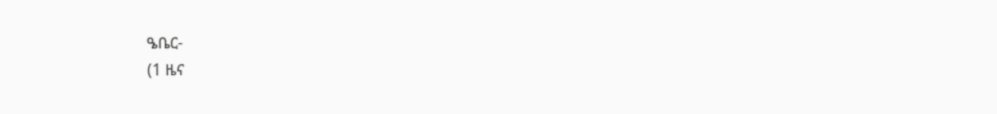ዔቤር-
(1 ዜና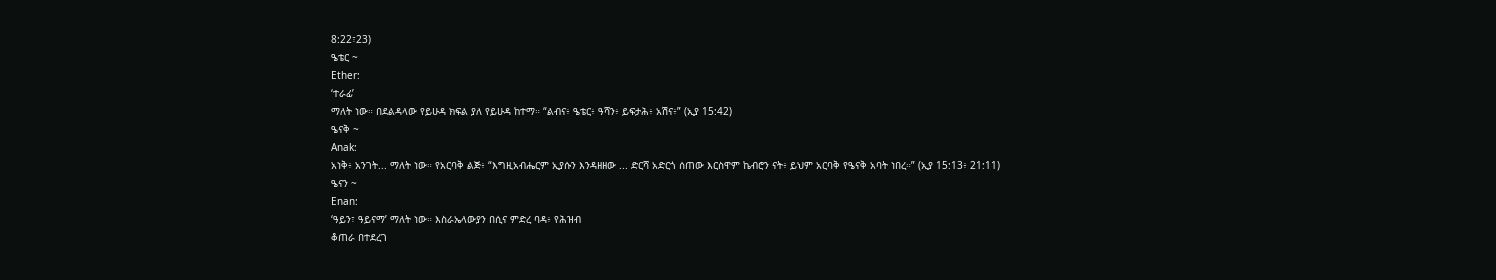8:22፣23)
ዔቴር ~
Ether:
‘ተራፊ’
ማለት ነው። በደልዳላው የይሁዳ ክፍል ያለ የይሁዳ ከተማ። “ልብና፥ ዔቴር፥ ዓሻን፥ ይፍታሕ፥ አሽና፥” (ኢያ 15:42)
ዔናቅ ~
Anak:
አነቅ፥ አንገት... ማለት ነው። የአርባቅ ልጅ፥ “እግዚአብሔርም ኢያሱን እንዳዘዘው ... ድርሻ አድርጎ ሰጠው እርስዋም ኬብሮን ናት፥ ይህም አርባቅ የዔናቅ አባት ነበረ።” (ኢያ 15:13፥ 21:11)
ዔናን ~
Enan:
‘ዓይን፣ ዓይናማ’ ማለት ነው። እስራኤላውያን በሲና ምድረ ባዳ፥ የሕዝብ
ቆጠራ በተደረገ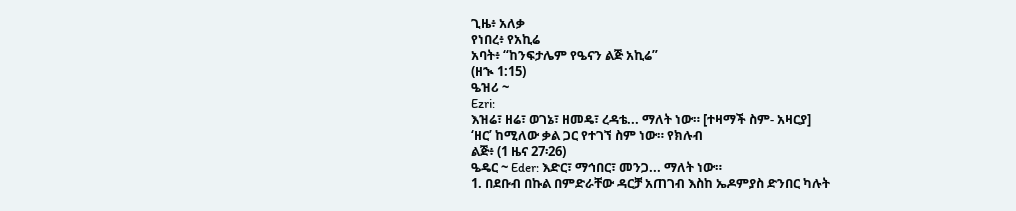ጊዜ፥ አለቃ
የነበረ፥ የአኪሬ
አባት፥ “ከንፍታሌም የዔናን ልጅ አኪሬ”
(ዘኊ 1:15)
ዔዝሪ ~
Ezri:
እዝሬ፣ ዘሬ፣ ወገኔ፣ ዘመዴ፣ ረዳቴ... ማለት ነው። [ተዛማች ስም- አዛርያ]
‘ዘር’ ከሚለው ቃል ጋር የተገኘ ስም ነው። የክሉብ
ልጅ፥ (1 ዜና 27፡26)
ዔዴር ~ Eder: እድር፣ ማኅበር፣ መንጋ... ማለት ነው።
1. በደቡብ በኩል በምድራቸው ዳርቻ አጠገብ እስከ ኤዶምያስ ድንበር ካሉት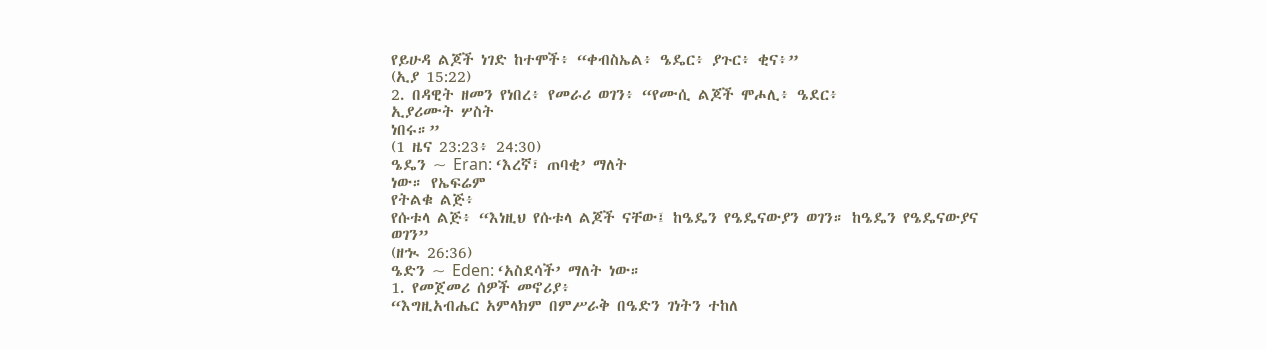የይሁዳ ልጆች ነገድ ከተሞች፥ “ቀብስኤል፥ ዔዴር፥ ያጉር፥ ቂና፥”
(ኢያ 15:22)
2. በዳዊት ዘመን የነበረ፥ የመራሪ ወገን፥ “የሙሲ ልጆች ሞሖሊ፥ ዔደር፥
ኢያሪሙት ሦስት
ነበሩ።”
(1 ዜና 23:23፥ 24:30)
ዔዴን ~ Eran: ‘እረኛ፣ ጠባቂ’ ማለት
ነው። የኤፍሬም
የትልቁ ልጅ፥
የሱቱላ ልጅ፥ “እነዚህ የሱቱላ ልጆች ናቸው፤ ከዔዴን የዔዴናውያን ወገን። ከዔዴን የዔዴናውያና
ወገን”
(ዘኊ 26:36)
ዔድን ~ Eden: ‘አስደሳች’ ማለት ነው።
1. የመጀመሪ ሰዎች መኖሪያ፥
“እግዚአብሔር አምላክም በምሥራቅ በዔድን ገነትን ተከለ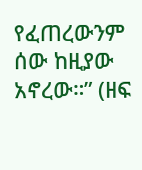የፈጠረውንም ሰው ከዚያው አኖረው።” (ዘፍ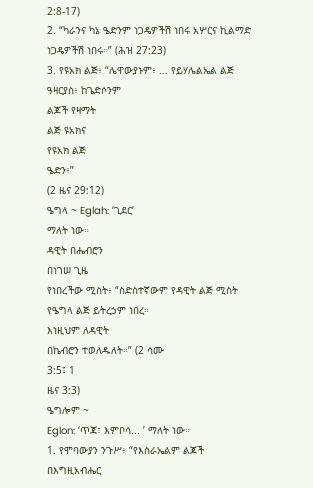2:8-17)
2. “ካራንና ካኔ ዔድንም ነጋዴዎችሽ ነበሩ አሦርና ኪልማድ ነጋዴዎችሽ ነበሩ።” (ሕዝ 27:23)
3. የዩአክ ልጅ፥ “ሌዋውያኑም፥ ... የይሃሌልኤል ልጅ ዓዛርያስ፥ ከጌድሶንም
ልጆች የዛማት
ልጅ ዩአክና
የዩአክ ልጅ
ዔድን፥”
(2 ዜና 29:12)
ዔግላ ~ Eglah: ‘ጊደር’
ማለት ነው።
ዳዊት በሔብሮን
በነገሠ ጊዜ
የነበረችው ሚስት፥ “ስድስተኛውም የዳዊት ልጅ ሚስት የዔግላ ልጅ ይትረኃም ነበረ።
እነዚህም ለዳዊት
በኬብሮን ተወለዱለት።” (2 ሳሙ
3:5፤ 1
ዜና 3:3)
ዔግሎም ~
Eglon: ‘ጥጃ፣ እምቦሳ... ’ ማለት ነው።
1. የሞባውያን ንጉሥ፥ “የእስራኤልም ልጆች በእግዚአብሔር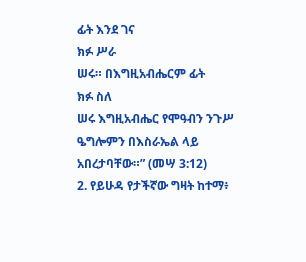ፊት እንደ ገና
ክፉ ሥራ
ሠሩ። በእግዚአብሔርም ፊት
ክፉ ስለ
ሠሩ እግዚአብሔር የሞዓብን ንጉሥ ዔግሎምን በእስራኤል ላይ አበረታባቸው።” (መሣ 3:12)
2. የይሁዳ የታችኛው ግዛት ከተማ፥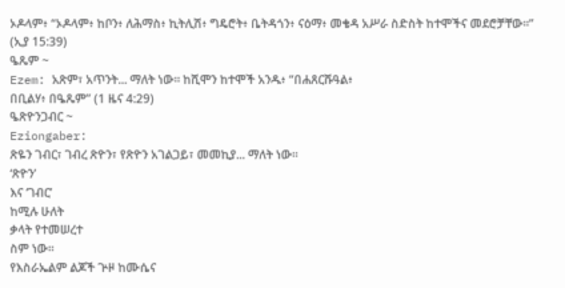ኦዶላም፥ “ኦዶላም፥ ከቦን፥ ለሕማስ፥ ኪትሊሽ፥ ግዴሮት፥ ቤትዳጎን፥ ናዕማ፥ መቄዳ አሥራ ስድስት ከተሞችና መደሮቻቸው።” (ኢያ 15:39)
ዔጼም ~
Ezem: አጽም፣ አጥንት... ማለት ነው። ከሺሞን ከተሞች አንዱ፥ “በሐጸርሹዓል፥
በቢልሃ፥ በዔጼም” (1 ዜና 4:29)
ዔጽዮንጋብር ~
Eziongaber:
ጽዬን ገብር፣ ገብረ ጽዮን፣ የጽዮን አገልጋይ፣ መመኪያ... ማለት ነው።
‘ጽዮን’
እና ‘ገብር’
ከሚሉ ሁለት
ቃላት የተመሠረተ
ስም ነው።
የእስራኤልም ልጆች ጕዞ ከሙሴና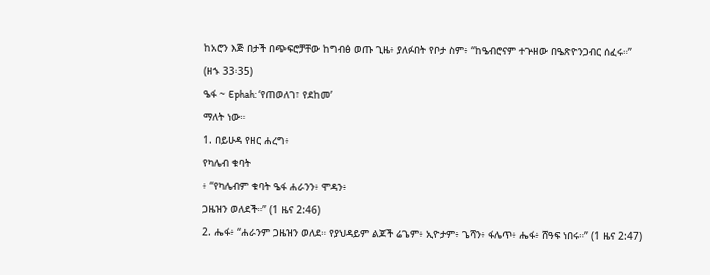ከአሮን እጅ በታች በጭፍሮቻቸው ከግብፅ ወጡ ጊዜ፥ ያለፉበት የቦታ ስም፥ “ከዔብሮናም ተጕዘው በዔጽዮንጋብር ሰፈሩ።”
(ዘኁ 33፡35)
ዔፋ ~ Ephah: ‘የጠወለገ፣ የደከመ’
ማለት ነው።
1. በይሁዳ የዘር ሐረግ፥
የካሌብ ቁባት
፥ “የካሌብም ቁባት ዔፋ ሐራንን፥ ሞዳን፥
ጋዜዝን ወለደች።” (1 ዜና 2:46)
2. ሔፋ፥ “ሐራንም ጋዜዝን ወለደ። የያህዳይም ልጆች ሬጌም፥ ኢዮታም፥ ጌሻን፥ ፋሌጥ፥ ሔፋ፥ ሸዓፍ ነበሩ።” (1 ዜና 2:47)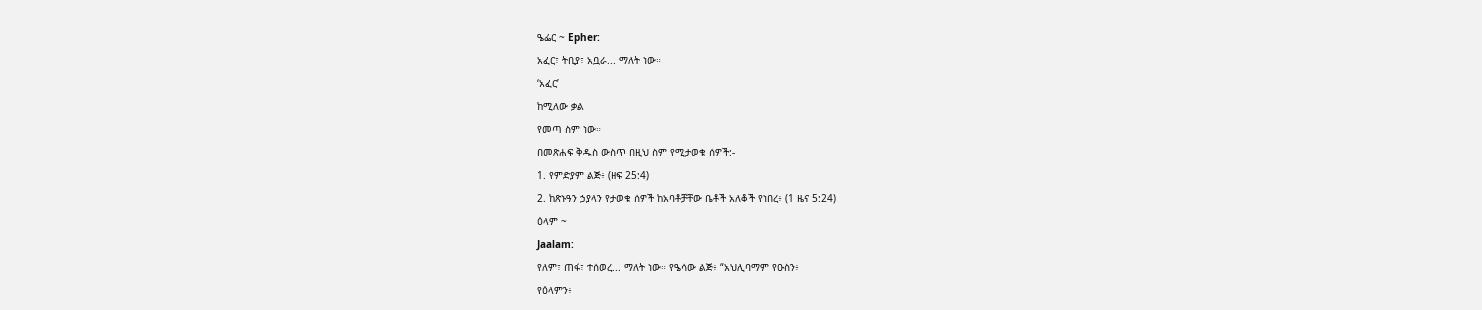ዔፌር ~ Epher:
አፈር፣ ትቢያ፣ አቧራ... ማለት ነው።
‘አፈር’
ከሚለው ቃል
የመጣ ስም ነው።
በመጽሐፍ ቅዱስ ውስጥ በዚህ ስም የሚታወቁ ሰዎች:-
1. የምድያም ልጅ፥ (ዘፍ 25:4)
2. ከጽኑዓን ኃያላን የታወቁ ሰዎች ከአባቶቻቸው ቤቶች አለቆች የነበረ፥ (1 ዜና 5:24)
ዕላም ~
Jaalam:
የለም፣ ጠፋ፣ ተሰወረ... ማለት ነው። የዔሳው ልጅ፥ “አህሊባማም የዑስን፥
የዕላምን፥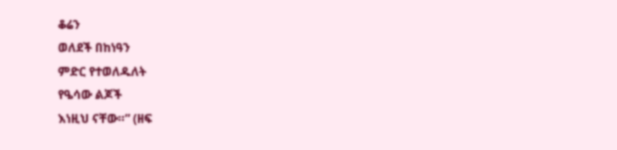ቆሬን
ወለደች በከነዓን
ምድር የተወለዱለት
የዔሳው ልጆች
እነዚህ ናቸው።” (ዘፍ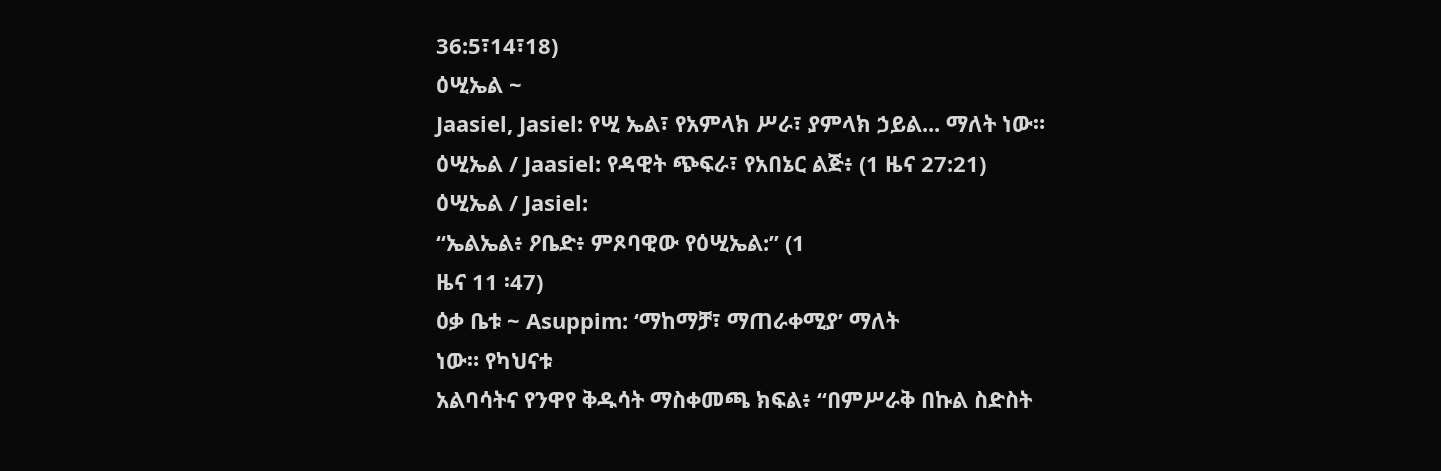36:5፣14፣18)
ዕሢኤል ~
Jaasiel, Jasiel: የሢ ኤል፣ የአምላክ ሥራ፣ ያምላክ ኃይል... ማለት ነው።
ዕሢኤል / Jaasiel: የዳዊት ጭፍራ፣ የአበኔር ልጅ፥ (1 ዜና 27:21)
ዕሢኤል / Jasiel:
“ኤልኤል፥ ዖቤድ፥ ምጾባዊው የዕሢኤል:” (1
ዜና 11 ፡47)
ዕቃ ቤቱ ~ Asuppim: ‘ማከማቻ፣ ማጠራቀሚያ’ ማለት
ነው። የካህናቱ
አልባሳትና የንዋየ ቅዱሳት ማስቀመጫ ክፍል፥ “በምሥራቅ በኩል ስድስት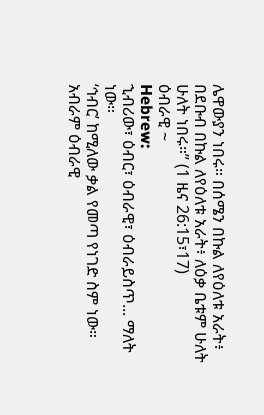ሌዋውያን ነበሩ። በሰሜን በኩል ለየዕለቱ አራት፥ በደቡብ በኩል ለየዕለቱ አራት፥ ለዕቃ ቤቱም ሁለት
ሁለት ነበሩ።” (1 ዜና 26:15፣17)
ዕብራዊ ~
Hebrew:
ኂብሪው፣ ዕብር፣ ዕብራዊ፣ ዕብራይስጥ... ማለት ነው።
‘ኅብር’ ከሚለው ቃል የመጣ የነገድ ስም ነው።
አብራም ዕብራዊ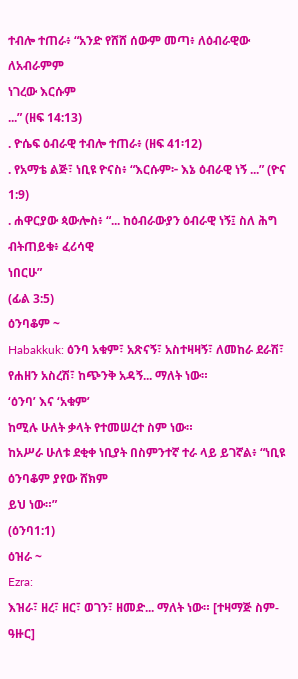ተብሎ ተጠራ፥ “አንድ የሸሸ ሰውም መጣ፥ ለዕብራዊው ለአብራምም
ነገረው እርሱም
...” (ዘፍ 14:13)
. ዮሴፍ ዕብራዊ ተብሎ ተጠራ፥ (ዘፍ 41፡12)
. የአማቴ ልጅ፣ ነቢዩ ዮናስ፥ “እርሱም፦ እኔ ዕብራዊ ነኝ ...” (ዮና 1:9)
. ሐዋርያው ጳውሎስ፥ “... ከዕብራውያን ዕብራዊ ነኝ፤ ስለ ሕግ ብትጠይቁ፥ ፈሪሳዊ
ነበርሁ”
(ፊል 3:5)
ዕንባቆም ~
Habakkuk: ዕንባ አቁም፣ አጽናኝ፣ አስተዛዛኝ፣ ለመከራ ደራሽ፣ የሐዘን አስረሽ፣ ከጭንቅ አዳኝ... ማለት ነው።
‘ዕንባ’ እና ‘አቁም’
ከሚሉ ሁለት ቃላት የተመሠረተ ስም ነው።
ከአሥራ ሁለቱ ደቂቀ ነቢያት በስምንተኛ ተራ ላይ ይገኛል፥ “ነቢዩ ዕንባቆም ያየው ሸክም
ይህ ነው።”
(ዕንባ1:1)
ዕዝራ ~
Ezra:
እዝራ፣ ዘረ፣ ዘር፣ ወገን፣ ዘመድ... ማለት ነው። [ተዛማጅ ስም- ዓዙር]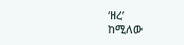‘ዘረ’
ከሚለው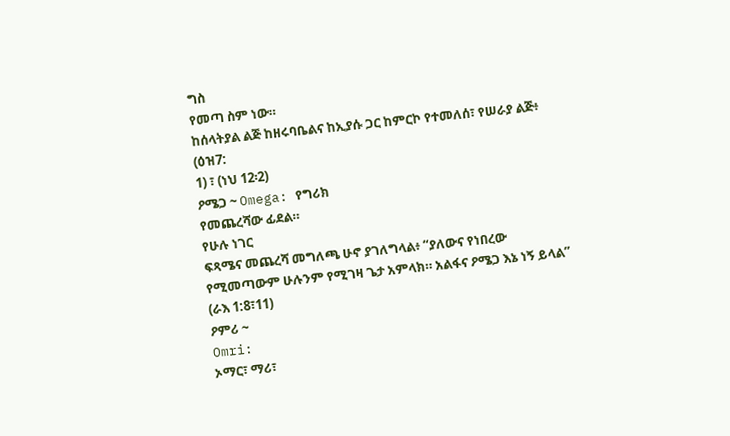ግስ
የመጣ ስም ነው።
ከሰላትያል ልጅ ከዘሩባቤልና ከኢያሱ ጋር ከምርኮ የተመለሰ፣ የሠራያ ልጅ፥ (ዕዝ7:
1) ፣ (ነህ 12፡2)
ዖሜጋ ~ Omega: የግሪክ
የመጨረሻው ፊደል።
የሁሉ ነገር
ፍጻሜና መጨረሻ መግለጫ ሁኖ ያገለግላል፥ “ያለውና የነበረው የሚመጣውም ሁሉንም የሚገዛ ጌታ አምላክ። አልፋና ዖሜጋ እኔ ነኝ ይላል” (ራእ 1:8፣11)
ዖምሪ ~
Omri:
ኦማር፣ ማሪ፣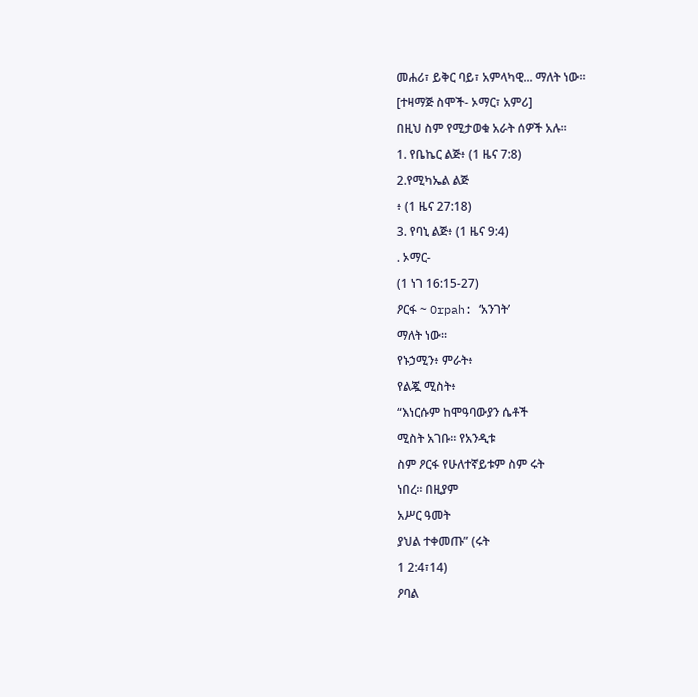መሐሪ፣ ይቅር ባይ፣ አምላካዊ... ማለት ነው።
[ተዛማጅ ስሞች- ኦማር፣ አምሪ]
በዚህ ስም የሚታወቁ አራት ሰዎች አሉ።
1. የቤኬር ልጅ፥ (1 ዜና 7:8)
2.የሚካኤል ልጅ
፥ (1 ዜና 27:18)
3. የባኒ ልጅ፥ (1 ዜና 9:4)
. ኦማር-
(1 ነገ 16:15-27)
ዖርፋ ~ Orpah: ‘አንገት’
ማለት ነው።
የኑኃሚን፥ ምራት፥
የልጇ ሚስት፥
“እነርሱም ከሞዓባውያን ሴቶች
ሚስት አገቡ። የአንዲቱ
ስም ዖርፋ የሁለተኛይቱም ስም ሩት
ነበረ። በዚያም
አሥር ዓመት
ያህል ተቀመጡ” (ሩት
1 2:4፣14)
ዖባል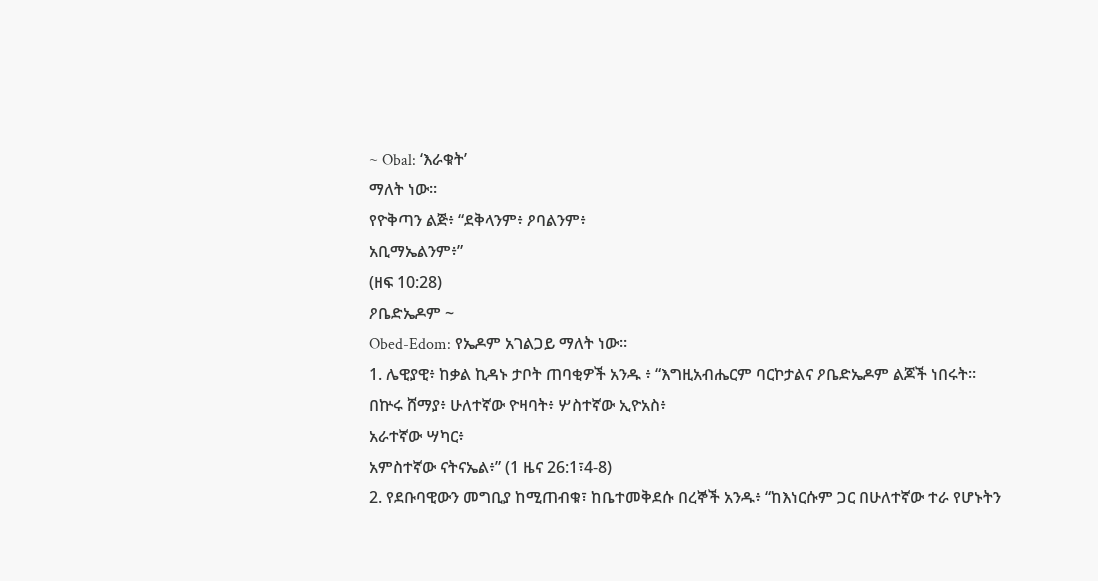~ Obal: ‘እራቁት’
ማለት ነው።
የዮቅጣን ልጅ፥ “ደቅላንም፥ ዖባልንም፥
አቢማኤልንም፥”
(ዘፍ 10:28)
ዖቤድኤዶም ~
Obed-Edom: የኤዶም አገልጋይ ማለት ነው።
1. ሌዊያዊ፥ ከቃል ኪዳኑ ታቦት ጠባቂዎች አንዱ ፥ “እግዚአብሔርም ባርኮታልና ዖቤድኤዶም ልጆች ነበሩት። በኵሩ ሸማያ፥ ሁለተኛው ዮዛባት፥ ሦስተኛው ኢዮአስ፥
አራተኛው ሣካር፥
አምስተኛው ናትናኤል፥” (1 ዜና 26:1፣4-8)
2. የደቡባዊውን መግቢያ ከሚጠብቁ፣ ከቤተመቅደሱ በረኞች አንዱ፥ “ከእነርሱም ጋር በሁለተኛው ተራ የሆኑትን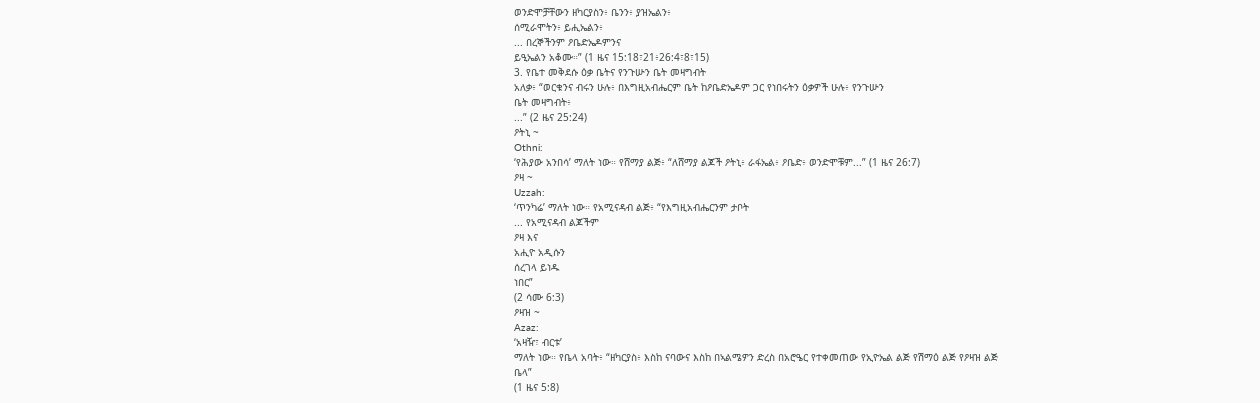ወንድሞቻቸውን ዘካርያስን፥ ቤንን፥ ያዝኤልን፥
ሰሚራሞትን፥ ይሒኤልን፥
... በረኞችንም ዖቤድኤዶምንና
ይዒኤልን አቆሙ።” (1 ዜና 15:18፣21፥26:4፣8፣15)
3. የቤተ መቅደሱ ዕቃ ቤትና የንጉሡን ቤት መዛግብት
አለቃ፥ “ወርቁንና ብሩን ሁሉ፥ በእግዚአብሔርም ቤት ከዖቤድኤዶም ጋር የነበሩትን ዕቃዎች ሁሉ፥ የንጉሡን
ቤት መዛግብት፥
...” (2 ዜና 25:24)
ዖትኒ ~
Othni:
‘የሕያው አንበሳ’ ማለት ነው። የሸማያ ልጅ፥ “ለሸማያ ልጆች ዖትኒ፥ ራፋኤል፥ ዖቤድ፥ ወንድሞቹም...” (1 ዜና 26:7)
ዖዛ ~
Uzzah:
‘ጥንካሬ’ ማለት ነው። የአሚናዳብ ልጅ፥ “የእግዚአብሔርንም ታቦት
... የአሚናዳብ ልጆችም
ዖዛ እና
አሒዮ አዲሱን
ሰረገላ ይነዱ
ነበር”
(2 ሳሙ 6:3)
ዖዛዝ ~
Azaz:
‘አዛዥ፣ ብርቱ’
ማለት ነው። የቤላ አባት፥ “ዘካርያስ፥ እስከ ናባውና እስከ በኣልሜዎን ድረስ በአሮዔር የተቀመጠው የኢዮኤል ልጅ የሽማዕ ልጅ የዖዛዝ ልጅ
ቤላ”
(1 ዜና 5:8)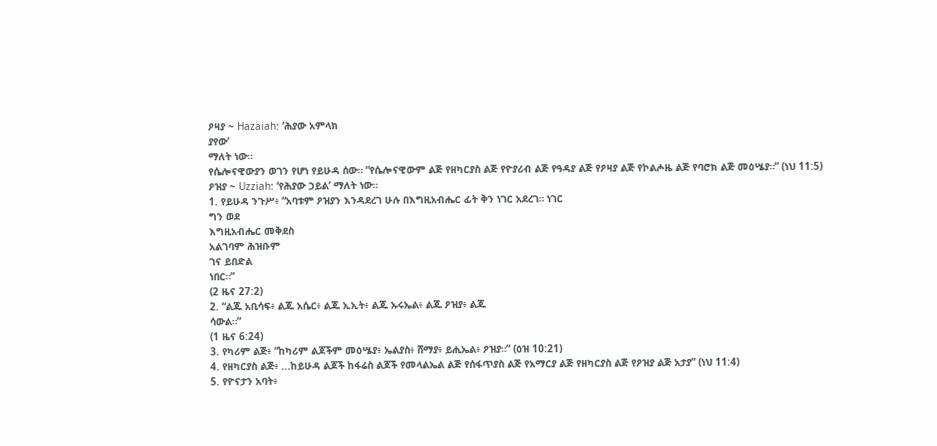ዖዛያ ~ Hazaiah: ‘ሕያው አምላክ
ያየው’
ማለት ነው።
የሴሎናዊውያን ወገን የሆነ የይሁዳ ሰው። “የሴሎናዊውም ልጅ የዘካርያስ ልጅ የዮያሪብ ልጅ የዓዳያ ልጅ የዖዛያ ልጅ የኮልሖዜ ልጅ የባሮክ ልጅ መዕሤያ።” (ነህ 11:5)
ዖዝያ ~ Uzziah: ‘የሕያው ኃይል’ ማለት ነው።
1. የይሁዳ ንጉሥ፥ “አባቱም ዖዝያን እንዳደረገ ሁሉ በእግዚአብሔር ፊት ቅን ነገር አደረገ። ነገር
ግን ወደ
እግዚአብሔር መቅደስ
አልገባም ሕዝቡም
ገና ይበድል
ነበር።”
(2 ዜና 27:2)
2. “ልጁ አቢሳፍ፥ ልጁ አሴር፥ ልጁ ኢኢት፥ ልጁ ኡሩኤል፥ ልጁ ዖዝያ፥ ልጁ
ሳውል።”
(1 ዜና 6:24)
3. የካሪም ልጅ፥ “ከካሪም ልጆችም መዕሤያ፥ ኤልያስ፥ ሸማያ፥ ይሒኤል፥ ዖዝያ።” (ዕዝ 10:21)
4. የዘካርያስ ልጅ፥ ...ከይሁዳ ልጆች ከፋሬስ ልጆች የመላልኤል ልጅ የሰፋጥያስ ልጅ የአማርያ ልጅ የዘካርያስ ልጅ የዖዝያ ልጅ አታያ” (ነህ 11:4)
5. የዮናታን አባት፥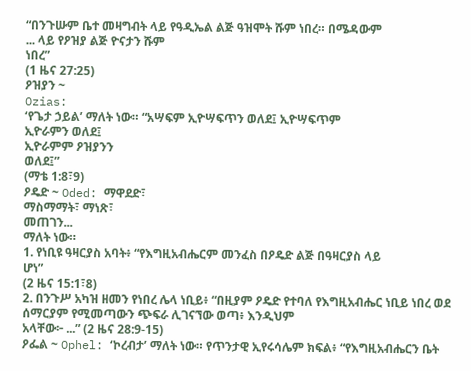“በንጉሡም ቤተ መዛግብት ላይ የዓዲኤል ልጅ ዓዝሞት ሹም ነበረ። በሜዳውም
... ላይ የዖዝያ ልጅ ዮናታን ሹም
ነበረ”
(1 ዜና 27:25)
ዖዝያን ~
Ozias:
‘የጌታ ኃይል’ ማለት ነው። “አሣፍም ኢዮሣፍጥን ወለደ፤ ኢዮሣፍጥም
ኢዮራምን ወለደ፤
ኢዮራምም ዖዝያንን
ወለደ፤”
(ማቴ 1:8፣9)
ዖዴድ ~ Oded: ማዋደድ፣
ማስማማት፣ ማነጽ፣
መጠገን...
ማለት ነው።
1. የነቢዩ ዓዛርያስ አባት፥ “የእግዚአብሔርም መንፈስ በዖዴድ ልጅ በዓዛርያስ ላይ
ሆነ”
(2 ዜና 15:1፣8)
2. በንጉሥ አካዝ ዘመን የነበረ ሌላ ነቢይ፥ “በዚያም ዖዴድ የተባለ የእግዚአብሔር ነቢይ ነበረ ወደ ሰማርያም የሚመጣውን ጭፍራ ሊገናኘው ወጣ፥ እንዲህም
አላቸው፦ ...” (2 ዜና 28:9-15)
ዖፌል ~ Ophel: ‘ኮረብታ’ ማለት ነው። የጥንታዊ ኢየሩሳሌም ክፍል፥ “የእግዚአብሔርን ቤት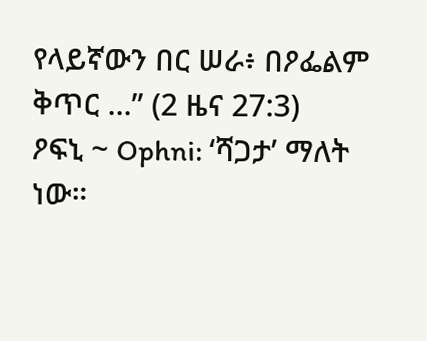የላይኛውን በር ሠራ፥ በዖፌልም ቅጥር ...” (2 ዜና 27:3)
ዖፍኒ ~ Ophni: ‘ሻጋታ’ ማለት ነው።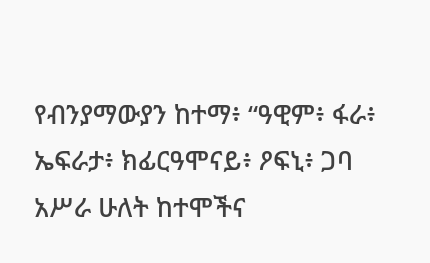የብንያማውያን ከተማ፥ “ዓዊም፥ ፋራ፥ ኤፍራታ፥ ክፊርዓሞናይ፥ ዖፍኒ፥ ጋባ አሥራ ሁለት ከተሞችና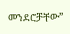መንደሮቻቸው”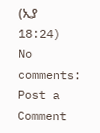(ኢያ 18:24)
No comments:
Post a Comment